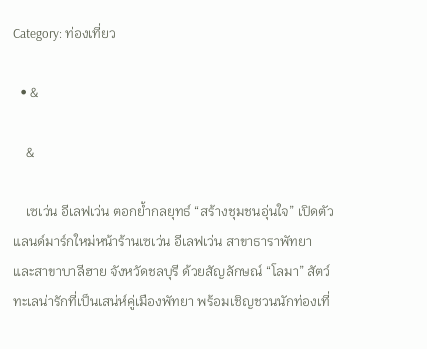Category: ท่องเที่ยว

  • &

    &

    เซเว่น อีเลฟเว่น ตอกย้ำกลยุทธ์ “สร้างชุมชนอุ่นใจ” เปิดตัวแลนด์มาร์กใหม่หน้าร้านเซเว่น อีเลฟเว่น สาขาธาราพัทยา และสาขาบาลีฮาย จังหวัดชลบุรี ด้วยสัญลักษณ์ “โลมา” สัตว์ทะเลน่ารักที่เป็นเสน่ห์คู่เมืองพัทยา พร้อมเชิญชวนนักท่องเที่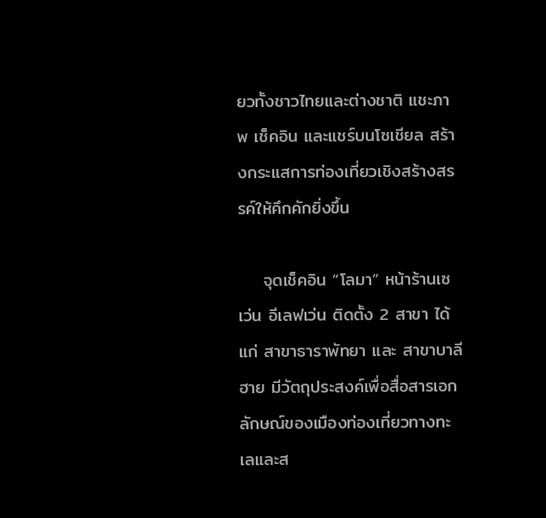ยวทั้งชาวไทยและต่างชาติ แชะภาพ เช็คอิน และแชร์บนโซเชียล สร้างกระแสการท่องเที่ยวเชิงสร้างสรรค์ให้คึกคักยิ่งขึ้น

    จุดเช็คอิน “โลมา” หน้าร้านเซเว่น อีเลฟเว่น ติดตั้ง 2 สาขา ได้แก่ สาขาธาราพัทยา และ สาขาบาลีฮาย มีวัตถุประสงค์เพื่อสื่อสารเอกลักษณ์ของเมืองท่องเที่ยวทางทะเลและส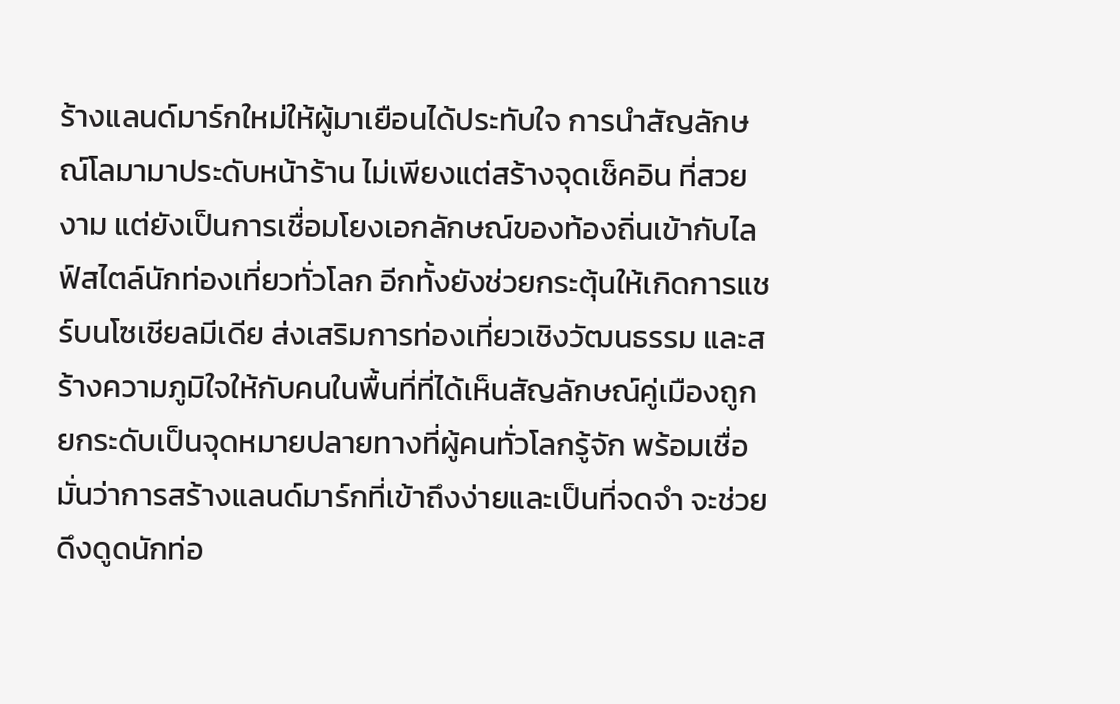ร้างแลนด์มาร์กใหม่ให้ผู้มาเยือนได้ประทับใจ การนำสัญลักษณ์โลมามาประดับหน้าร้าน ไม่เพียงแต่สร้างจุดเช็คอิน ที่สวยงาม แต่ยังเป็นการเชื่อมโยงเอกลักษณ์ของท้องถิ่นเข้ากับไลฟ์สไตล์นักท่องเที่ยวทั่วโลก อีกทั้งยังช่วยกระตุ้นให้เกิดการแชร์บนโซเชียลมีเดีย ส่งเสริมการท่องเที่ยวเชิงวัฒนธรรม และสร้างความภูมิใจให้กับคนในพื้นที่ที่ได้เห็นสัญลักษณ์คู่เมืองถูกยกระดับเป็นจุดหมายปลายทางที่ผู้คนทั่วโลกรู้จัก พร้อมเชื่อมั่นว่าการสร้างแลนด์มาร์กที่เข้าถึงง่ายและเป็นที่จดจำ จะช่วยดึงดูดนักท่อ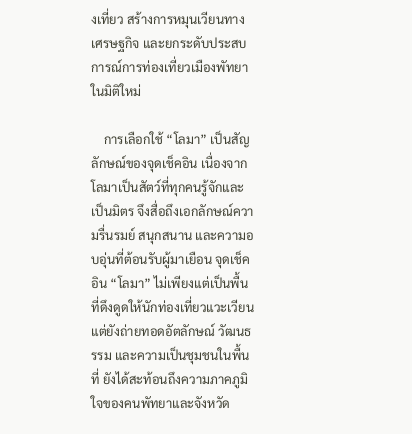งเที่ยว สร้างการหมุนเวียนทางเศรษฐกิจ และยกระดับประสบการณ์การท่องเที่ยวเมืองพัทยาในมิติใหม่

    การเลือกใช้ “โลมา” เป็นสัญลักษณ์ของจุดเช็คอิน เนื่องจากโลมาเป็นสัตว์ที่ทุกคนรู้จักและเป็นมิตร จึงสื่อถึงเอกลักษณ์ความรื่นรมย์ สนุกสนาน และความอบอุ่นที่ต้อนรับผู้มาเยือน จุดเช็คอิน “โลมา” ไม่เพียงแต่เป็นพื้นที่ดึงดูดให้นักท่องเที่ยวแวะเวียน แต่ยังถ่ายทอดอัตลักษณ์ วัฒนธรรม และความเป็นชุมชนในพื้นที่ ยังได้สะท้อนถึงความภาคภูมิใจของคนพัทยาและจังหวัด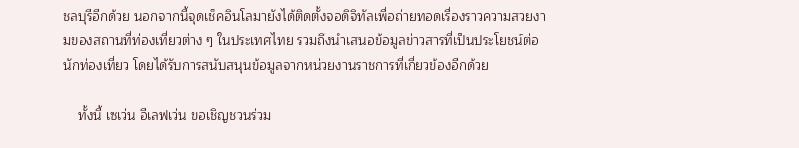ชลบุรีอีกด้วย นอกจากนี้จุดเช็คอินโลมายังได้ติดตั้งจอดิจิทัลเพื่อถ่ายทอดเรื่องราวความสวยงามของสถานที่ท่องเที่ยวต่าง ๆ ในประเทศไทย รวมถึงนำเสนอข้อมูลข่าวสารที่เป็นประโยชน์ต่อนักท่องเที่ยว โดยได้รับการสนับสนุนข้อมูลจากหน่วยงานราชการที่เกี่ยวข้องอีกด้วย

    ทั้งนี้ เซเว่น อีเลฟเว่น ขอเชิญชวนร่วม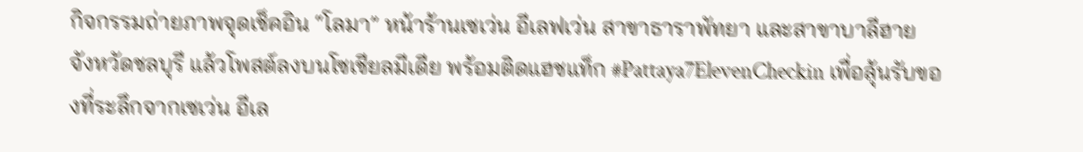กิจกรรมถ่ายภาพจุดเช็คอิน “โลมา” หน้าร้านเซเว่น อีเลฟเว่น สาขาธาราพัทยา และสาขาบาลีฮาย จังหวัดชลบุรี แล้วโพสต์ลงบนโซเชียลมีเดีย พร้อมติดแฮชแท็ก #Pattaya7ElevenCheckin เพื่อลุ้นรับของที่ระลึกจากเซเว่น อีเล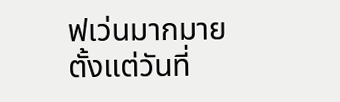ฟเว่นมากมาย ตั้งแต่วันที่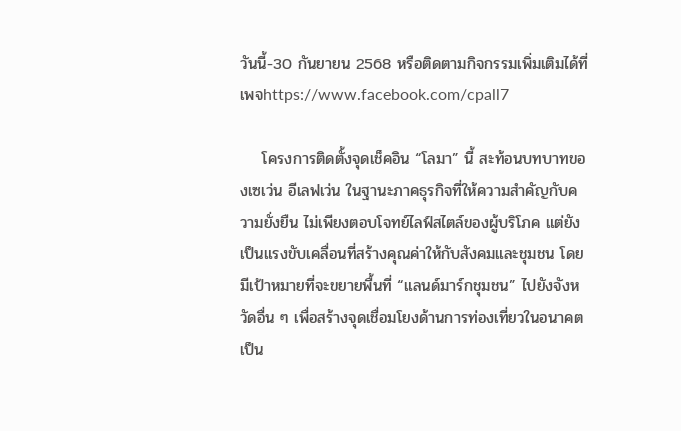วันนี้-30 กันยายน 2568 หรือติดตามกิจกรรมเพิ่มเติมได้ที่เพจhttps://www.facebook.com/cpall7

    โครงการติดตั้งจุดเช็คอิน “โลมา” นี้ สะท้อนบทบาทของเซเว่น อีเลฟเว่น ในฐานะภาคธุรกิจที่ให้ความสำคัญกับความยั่งยืน ไม่เพียงตอบโจทย์ไลฟ์สไตล์ของผู้บริโภค แต่ยังเป็นแรงขับเคลื่อนที่สร้างคุณค่าให้กับสังคมและชุมชน โดยมีเป้าหมายที่จะขยายพื้นที่ “แลนด์มาร์กชุมชน” ไปยังจังหวัดอื่น ๆ เพื่อสร้างจุดเชื่อมโยงด้านการท่องเที่ยวในอนาคตเป็น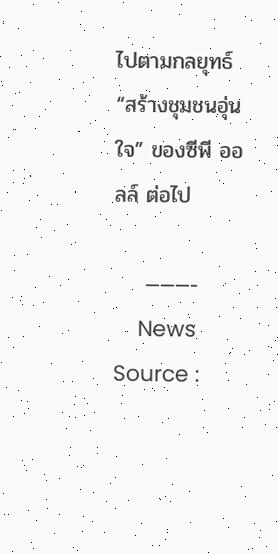ไปตามกลยุทธ์ “สร้างชุมชนอุ่นใจ” ของซีพี ออลล์ ต่อไป

    ———-
    News Source :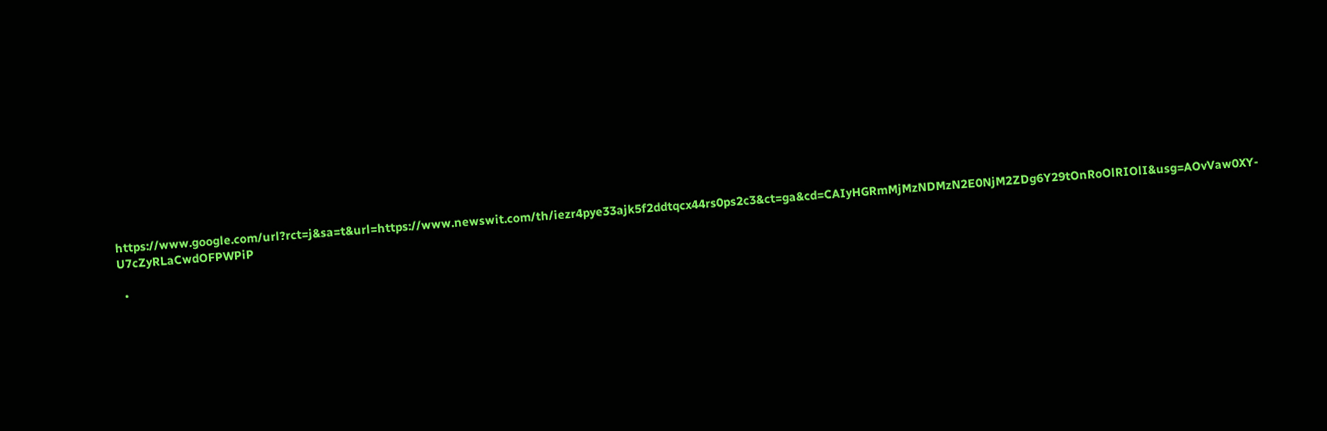https://www.google.com/url?rct=j&sa=t&url=https://www.newswit.com/th/iezr4pye33ajk5f2ddtqcx44rs0ps2c3&ct=ga&cd=CAIyHGRmMjMzNDMzN2E0NjM2ZDg6Y29tOnRoOlRIOlI&usg=AOvVaw0XY-U7cZyRLaCwdOFPWPiP

  •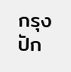กรุงปัก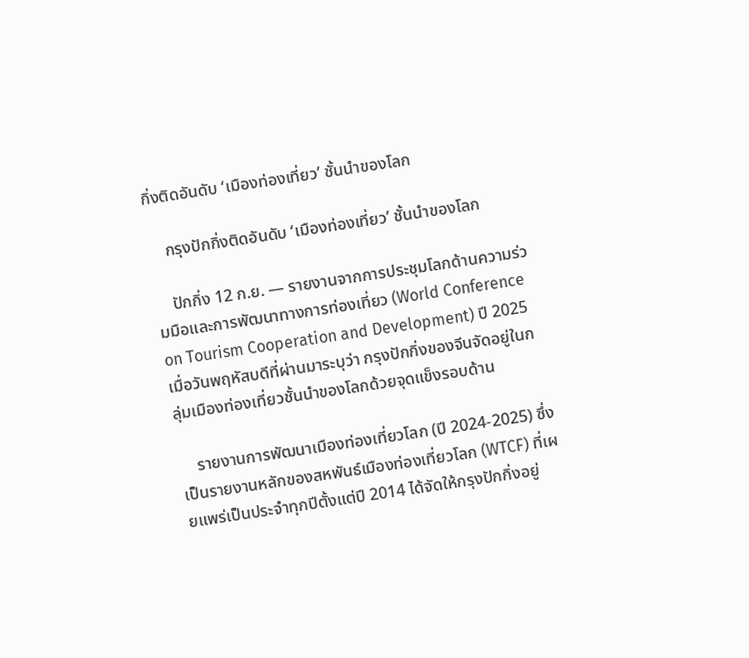กิ่งติดอันดับ ‘เมืองท่องเที่ยว’ ชั้นนำของโลก

    กรุงปักกิ่งติดอันดับ ‘เมืองท่องเที่ยว’ ชั้นนำของโลก

    ปักกิ่ง 12 ก.ย. — รายงานจากการประชุมโลกด้านความร่วมมือและการพัฒนาทางการท่องเที่ยว (World Conference on Tourism Cooperation and Development) ปี 2025 เมื่อวันพฤหัสบดีที่ผ่านมาระบุว่า กรุงปักกิ่งของจีนจัดอยู่ในกลุ่มเมืองท่องเที่ยวชั้นนำของโลกด้วยจุดแข็งรอบด้าน

    รายงานการพัฒนาเมืองท่องเที่ยวโลก (ปี 2024-2025) ซึ่งเป็นรายงานหลักของสหพันธ์เมืองท่องเที่ยวโลก (WTCF) ที่เผยแพร่เป็นประจำทุกปีตั้งแต่ปี 2014 ได้จัดให้กรุงปักกิ่งอยู่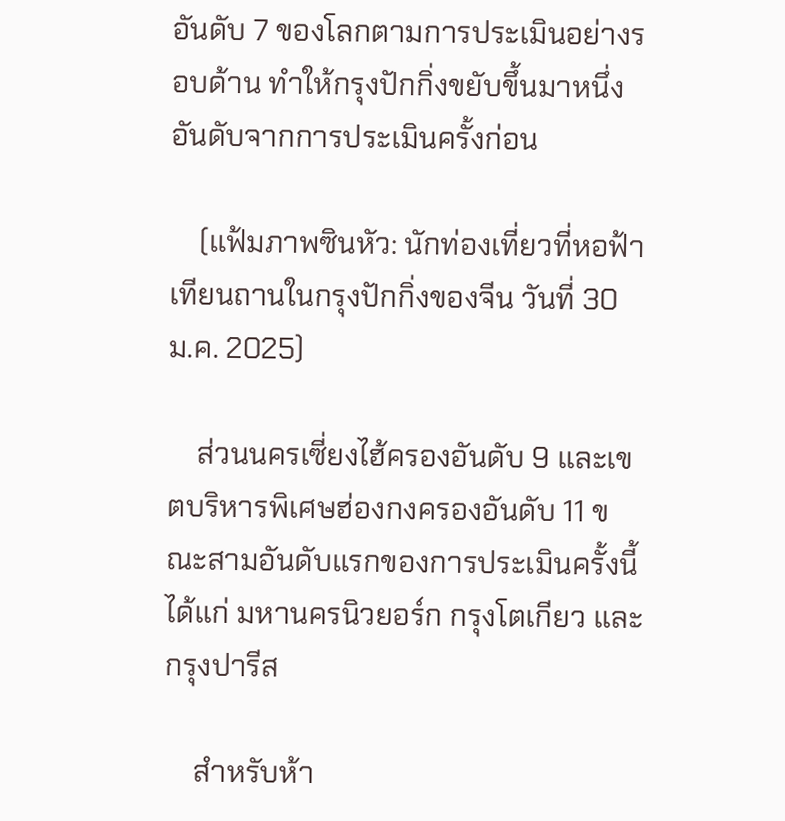อันดับ 7 ของโลกตามการประเมินอย่างรอบด้าน ทำให้กรุงปักกิ่งขยับขึ้นมาหนึ่งอันดับจากการประเมินครั้งก่อน

    (แฟ้มภาพซินหัว: นักท่องเที่ยวที่หอฟ้าเทียนถานในกรุงปักกิ่งของจีน วันที่ 30 ม.ค. 2025)

    ส่วนนครเซี่ยงไฮ้ครองอันดับ 9 และเขตบริหารพิเศษฮ่องกงครองอันดับ 11 ขณะสามอันดับแรกของการประเมินครั้งนี้ ได้แก่ มหานครนิวยอร์ก กรุงโตเกียว และกรุงปารีส

    สำหรับห้า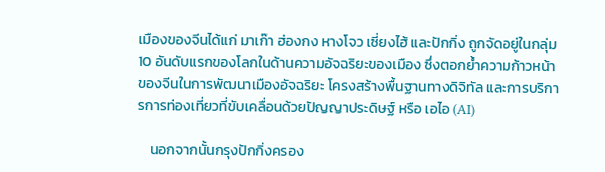เมืองของจีนได้แก่ มาเก๊า ฮ่องกง หางโจว เซี่ยงไฮ้ และปักกิ่ง ถูกจัดอยู่ในกลุ่ม 10 อันดับแรกของโลกในด้านความอัจฉริยะของเมือง ซึ่งตอกย้ำความก้าวหน้าของจีนในการพัฒนาเมืองอัจฉริยะ โครงสร้างพื้นฐานทางดิจิทัล และการบริการการท่องเที่ยวที่ขับเคลื่อนด้วยปัญญาประดิษฐ์ หรือ เอไอ (AI)

    นอกจากนั้นกรุงปักกิ่งครอง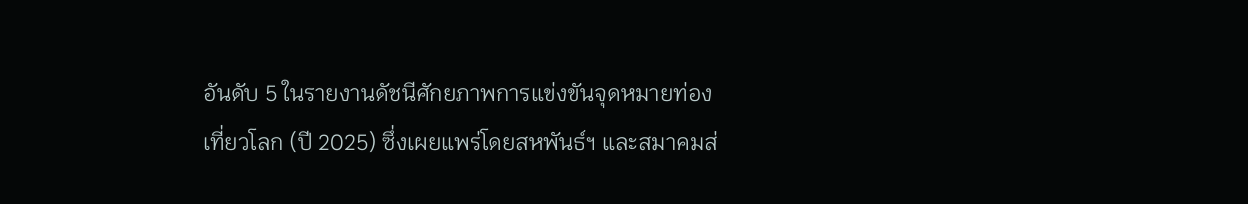อันดับ 5 ในรายงานดัชนีศักยภาพการแข่งขันจุดหมายท่องเที่ยวโลก (ปี 2025) ซึ่งเผยแพร่โดยสหพันธ์ฯ และสมาคมส่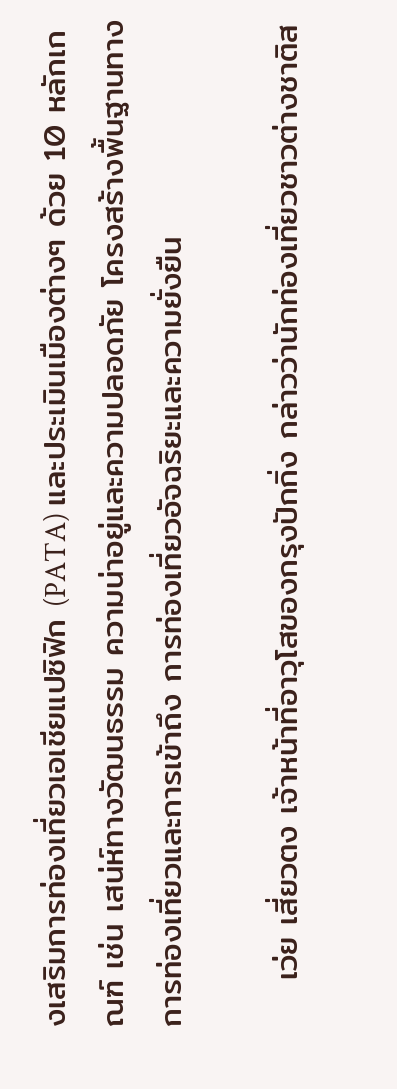งเสริมการท่องเที่ยวเอเชียแปซิฟิก (PATA) และประเมินเมืองต่างๆ ด้วย 10 หลักเกณฑ์ เช่น เสน่ห์ทางวัฒนธรรม ความน่าอยู่และความปลอดภัย โครงสร้างพื้นฐานทางการท่องเที่ยวและการเข้าถึง การท่องเที่ยวอัจฉริยะและความยั่งยืน

    เว่ย เสี่ยวตง เจ้าหน้าที่อาวุโสของกรุงปักกิ่ง กล่าวว่านักท่องเที่ยวชาวต่างชาติส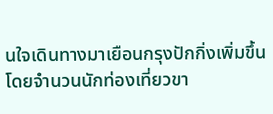นใจเดินทางมาเยือนกรุงปักกิ่งเพิ่มขึ้น โดยจำนวนนักท่องเที่ยวขา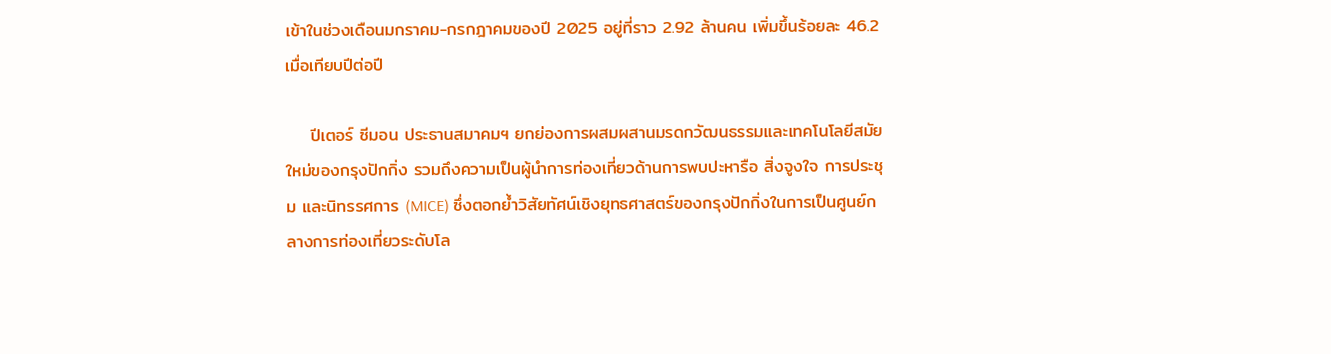เข้าในช่วงเดือนมกราคม-กรกฎาคมของปี 2025 อยู่ที่ราว 2.92 ล้านคน เพิ่มขึ้นร้อยละ 46.2 เมื่อเทียบปีต่อปี

    ปีเตอร์ ซีมอน ประธานสมาคมฯ ยกย่องการผสมผสานมรดกวัฒนธรรมและเทคโนโลยีสมัยใหม่ของกรุงปักกิ่ง รวมถึงความเป็นผู้นำการท่องเที่ยวด้านการพบปะหารือ สิ่งจูงใจ การประชุม และนิทรรศการ (MICE) ซึ่งตอกย้ำวิสัยทัศน์เชิงยุทธศาสตร์ของกรุงปักกิ่งในการเป็นศูนย์กลางการท่องเที่ยวระดับโล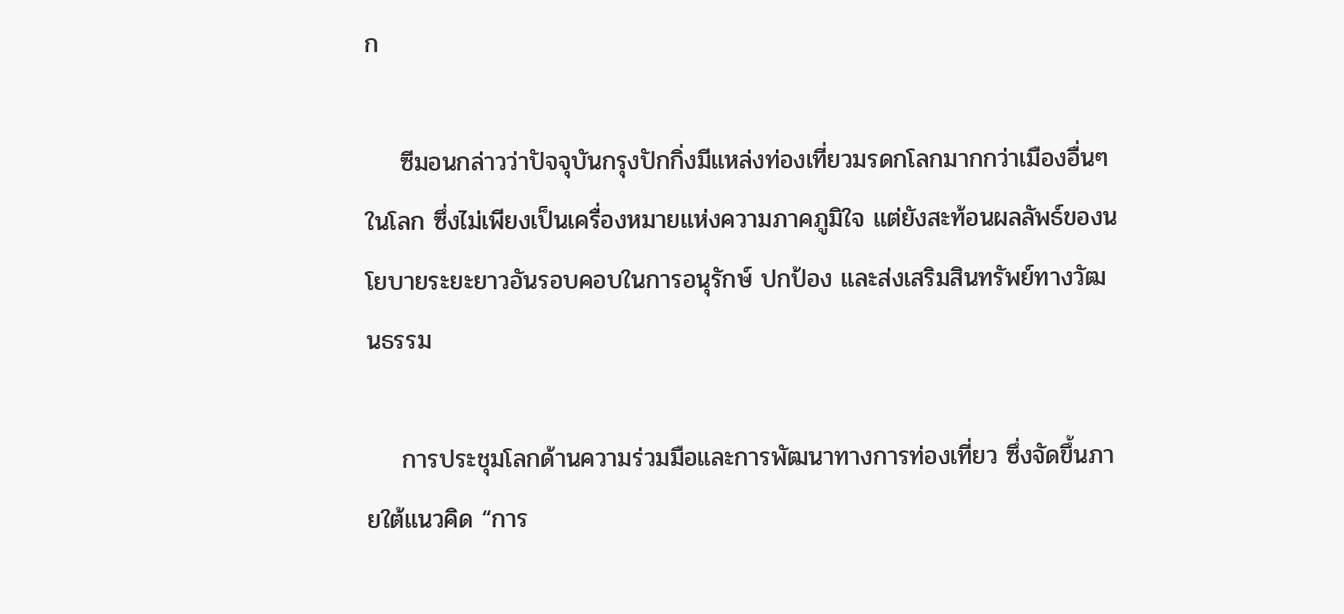ก

    ซีมอนกล่าวว่าปัจจุบันกรุงปักกิ่งมีแหล่งท่องเที่ยวมรดกโลกมากกว่าเมืองอื่นๆ ในโลก ซึ่งไม่เพียงเป็นเครื่องหมายแห่งความภาคภูมิใจ แต่ยังสะท้อนผลลัพธ์ของนโยบายระยะยาวอันรอบคอบในการอนุรักษ์ ปกป้อง และส่งเสริมสินทรัพย์ทางวัฒนธรรม

    การประชุมโลกด้านความร่วมมือและการพัฒนาทางการท่องเที่ยว ซึ่งจัดขึ้นภายใต้แนวคิด “การ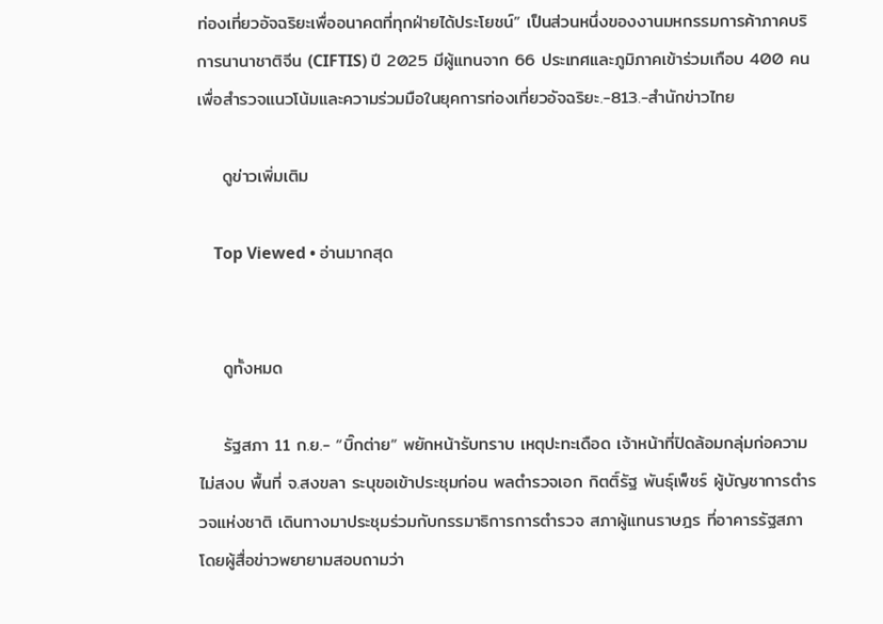ท่องเที่ยวอัจฉริยะเพื่ออนาคตที่ทุกฝ่ายได้ประโยชน์” เป็นส่วนหนึ่งของงานมหกรรมการค้าภาคบริการนานาชาติจีน (CIFTIS) ปี 2025 มีผู้แทนจาก 66 ประเทศและภูมิภาคเข้าร่วมเกือบ 400 คน เพื่อสำรวจแนวโน้มและความร่วมมือในยุคการท่องเที่ยวอัจฉริยะ.-813.-สำนักข่าวไทย

    ดูข่าวเพิ่มเติม

    Top Viewed • อ่านมากสุด


    ดูทั้งหมด

    รัฐสภา 11 ก.ย.- “บิ๊กต่าย” พยักหน้ารับทราบ เหตุปะทะเดือด เจ้าหน้าที่ปิดล้อมกลุ่มก่อความไม่สงบ พื้นที่ จ.สงขลา ระบุขอเข้าประชุมก่อน พลตํารวจเอก กิตติ์รัฐ พันธุ์เพ็ชร์ ผู้บัญชาการตำรวจแห่งชาติ เดินทางมาประชุมร่วมกับกรรมาธิการการตำรวจ สภาผู้แทนราษฎร ที่อาคารรัฐสภา โดยผู้สื่อข่าวพยายามสอบถามว่า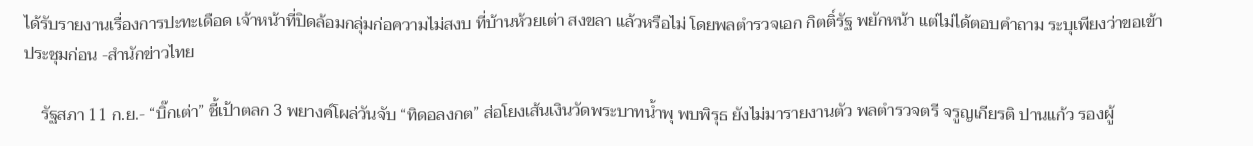ได้รับรายงานเรื่องการปะทะเดือด เจ้าหน้าที่ปิดล้อมกลุ่มก่อความไม่สงบ ที่บ้านห้วยเต่า สงขลา แล้วหรือไม่ โดยพลตํารวจเอก กิตติ์รัฐ พยักหน้า แต่ไม่ได้ตอบคำถาม ระบุเพียงว่าขอเข้าประชุมก่อน -สำนักข่าวไทย

    รัฐสภา 11 ก.ย.- “บิ๊กเต่า” ชี้เป้าตลก 3 พยางค์โผล่วันจับ “ทิดอลงกต” ส่อโยงเส้นเงินวัดพระบาทน้ำพุ พบพิรุธ ยังไม่มารายงานตัว พลตำรวจตรี จรูญเกียรติ ปานแก้ว รองผู้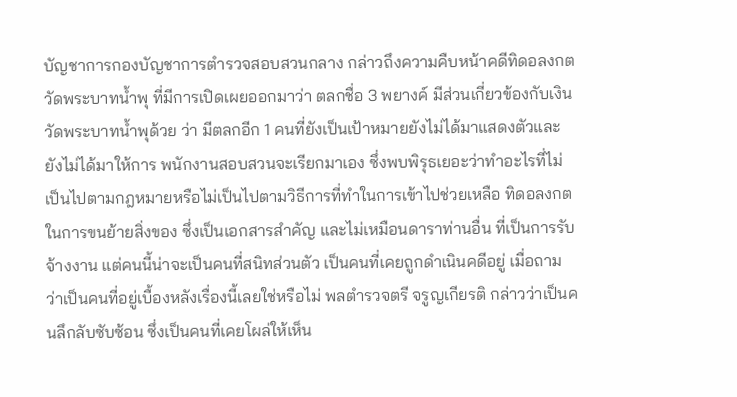บัญชาการกองบัญชาการตำรวจสอบสวนกลาง กล่าวถึงความคืบหน้าคดีทิดอลงกต วัดพระบาทน้ำพุ ที่มีการเปิดเผยออกมาว่า ตลกชื่อ 3 พยางค์ มีส่วนเกี่ยวข้องกับเงินวัดพระบาทน้ำพุด้วย ว่า มีตลกอีก 1 คนที่ยังเป็นเป้าหมายยังไม่ได้มาแสดงตัวและยังไม่ได้มาให้การ พนักงานสอบสวนจะเรียกมาเอง ซึ่งพบพิรุธเยอะว่าทำอะไรที่ไม่เป็นไปตามกฎหมายหรือไม่เป็นไปตามวิธีการที่ทำในการเข้าไปช่วยเหลือ ทิดอลงกต ในการขนย้ายสิ่งของ ซึ่งเป็นเอกสารสำคัญ และไม่เหมือนดาราท่านอื่น ที่เป็นการรับจ้างงาน แต่คนนี้น่าจะเป็นคนที่สนิทส่วนตัว เป็นคนที่เคยถูกดำเนินคดีอยู่ เมื่อถามว่าเป็นคนที่อยู่เบื้องหลังเรื่องนี้เลยใช่หรือไม่ พลตำรวจตรี จรูญเกียรติ กล่าวว่าเป็นคนลึกลับซับซ้อน ซึ่งเป็นคนที่เคยโผล่ให้เห็น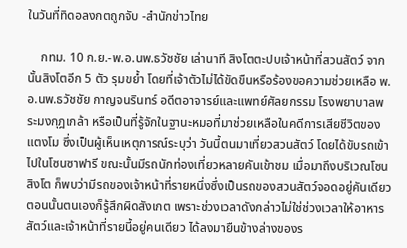ในวันที่ทิดอลงกตถูกจับ -สำนักข่าวไทย

    กทม. 10 ก.ย.-พ.อ.นพ.ธวัชชัย เล่านาที สิงโตตะปบเจ้าหน้าที่สวนสัตว์ จากนั้นสิงโตอีก 5 ตัว รุมขย้ำ โดยที่เจ้าตัวไม่ได้ขัดขืนหรือร้องขอความช่วยเหลือ พ.อ.นพ.ธวัชชัย กาญจนรินทร์ อดีตอาจารย์และแพทย์ศัลยกรรม โรงพยาบาลพระมงกุฎเกล้า หรือเป็นที่รู้จักในฐานะหมอที่มาช่วยเหลือในคดีการเสียชีวิตของแตงโม ซึ่งเป็นผู้เห็นเหตุการณ์ระบุว่า วันนี้ตนมาเที่ยวสวนสัตว์ โดยได้ขับรถเข้าไปในโซนซาฟารี ขณะนั้นมีรถนักท่องเที่ยวหลายคันเข้าชม เมื่อมาถึงบริเวณโซนสิงโต ก็พบว่ามีรถของเจ้าหน้าที่รายหนึ่งซึ่งเป็นรถของสวนสัตว์จอดอยู่คันเดียว ตอนนั้นตนเองก็รู้สึกผิดสังเกต เพราะช่วงเวลาดังกล่าวไม่ใช่ช่วงเวลาให้อาหารสัตว์และเจ้าหน้าที่รายนี้อยู่คนเดียว ได้ลงมายืนข้างล่างของร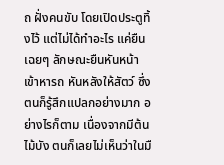ถ ฝั่งคนขับ โดยเปิดประตูทิ้งไว้ แต่ไม่ได้ทำอะไร แค่ยืนเฉยๆ ลักษณะยืนหันหน้า เข้าหารถ หันหลังให้สัตว์ ซึ่งตนก็รู้สึกแปลกอย่างมาก อย่างไรก็ตาม เนื่องจากมีต้นไม้บัง ตนก็เลยไม่เห็นว่าในมื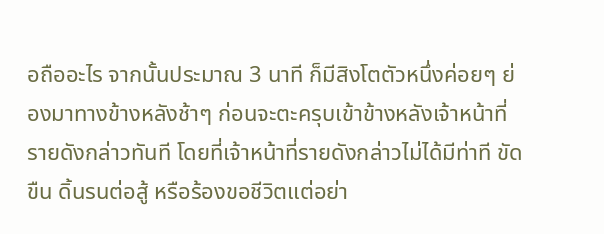อถืออะไร จากนั้นประมาณ 3 นาที ก็มีสิงโตตัวหนึ่งค่อยๆ ย่องมาทางข้างหลังช้าๆ ก่อนจะตะครุบเข้าข้างหลังเจ้าหน้าที่รายดังกล่าวทันที โดยที่เจ้าหน้าที่รายดังกล่าวไม่ได้มีท่าที ขัดขืน ดิ้นรนต่อสู้ หรือร้องขอชีวิตแต่อย่า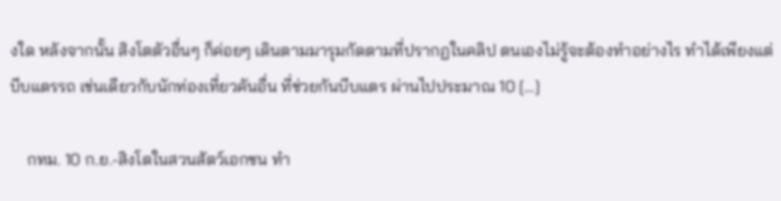งใด หลังจากนั้น สิงโตตัวอื่นๆ ก็ค่อยๆ เดินตามมารุมกัดตามที่ปรากฏในคลิป ตนเองไม่รู้จะต้องทำอย่างไร ทำได้เพียงแต่บีบแตรรถ เช่นเดียวกับนักท่องเที่ยวคันอื่น ที่ช่วยกันบีบแตร ผ่านไปประมาณ 10 […]

    กทม. 10 ก.ย.-สิงโตในสวนสัตว์เอกชน ทำ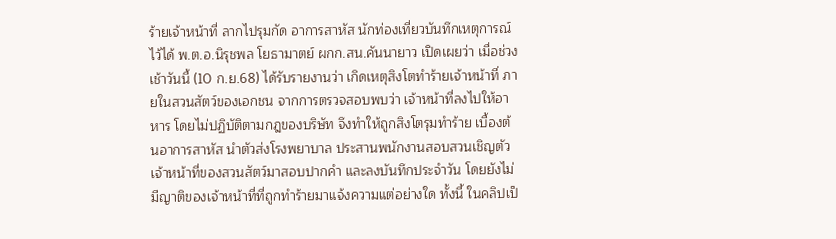ร้ายเจ้าหน้าที่ ลากไปรุมกัด อาการสาหัส นักท่องเที่ยวบันทึกเหตุการณ์ไว้ได้ พ.ต.อ.นิรุชพล โยธามาตย์ ผกก.สน.คันนายาว เปิดเผยว่า เมื่อช่วงเช้าวันนี้ (10 ก.ย.68) ได้รับรายงานว่า เกิดเหตุสิงโตทำร้ายเจ้าหน้าที่ ภายในสวนสัตว์ของเอกชน จากการตรวจสอบพบว่า เจ้าหน้าที่ลงไปให้อาหาร โดยไม่ปฏิบัติตามกฎของบริษัท จึงทำให้ถูกสิงโตรุมทำร้าย เบื้องต้นอาการสาหัส นำตัวส่งโรงพยาบาล ประสานพนักงานสอบสวนเชิญตัวเจ้าหน้าที่ของสวนสัตว์มาสอบปากคำ และลงบันทึกประจำวัน โดยยังไม่มีญาติของเจ้าหน้าที่ที่ถูกทำร้ายมาแจ้งความแต่อย่างใด ทั้งนี้ ในคลิปเป็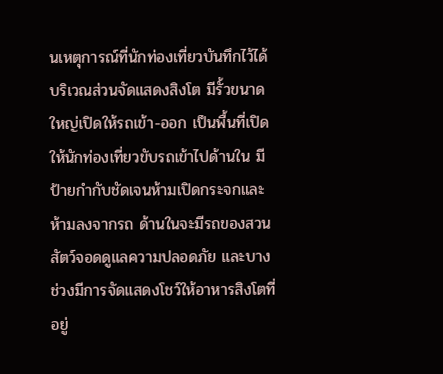นเหตุการณ์ที่นักท่องเที่ยวบันทึกไว้ได้ บริเวณส่วนจัดแสดงสิงโต มีรั้วขนาดใหญ่เปิดให้รถเข้า-ออก เป็นพื้นที่เปิด ให้นักท่องเที่ยวขับรถเข้าไปด้านใน มีป้ายกำกับชัดเจนห้ามเปิดกระจกและห้ามลงจากรถ ด้านในจะมีรถของสวนสัตว์จอดดูแลความปลอดภัย และบางช่วงมีการจัดแสดงโชว์ให้อาหารสิงโตที่อยู่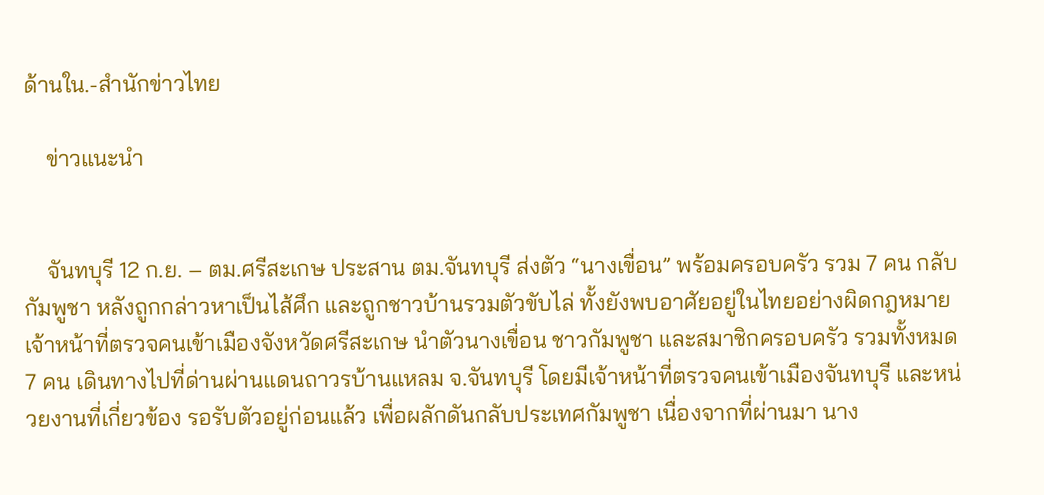ด้านใน.-สำนักข่าวไทย

    ข่าวแนะนำ


    จันทบุรี 12 ก.ย. – ตม.ศรีสะเกษ ประสาน ตม.จันทบุรี ส่งตัว “นางเขื่อน” พร้อมครอบครัว รวม 7 คน กลับกัมพูชา หลังถูกกล่าวหาเป็นไส้ศึก และถูกชาวบ้านรวมตัวขับไล่ ทั้งยังพบอาศัยอยู่ในไทยอย่างผิดกฎหมาย เจ้าหน้าที่ตรวจคนเข้าเมืองจังหวัดศรีสะเกษ นำตัวนางเขื่อน ชาวกัมพูชา และสมาชิกครอบครัว รวมทั้งหมด 7 คน เดินทางไปที่ด่านผ่านแดนถาวรบ้านแหลม จ.จันทบุรี โดยมีเจ้าหน้าที่ตรวจคนเข้าเมืองจันทบุรี และหน่วยงานที่เกี่ยวข้อง รอรับตัวอยู่ก่อนแล้ว เพื่อผลักดันกลับประเทศกัมพูชา เนื่องจากที่ผ่านมา นาง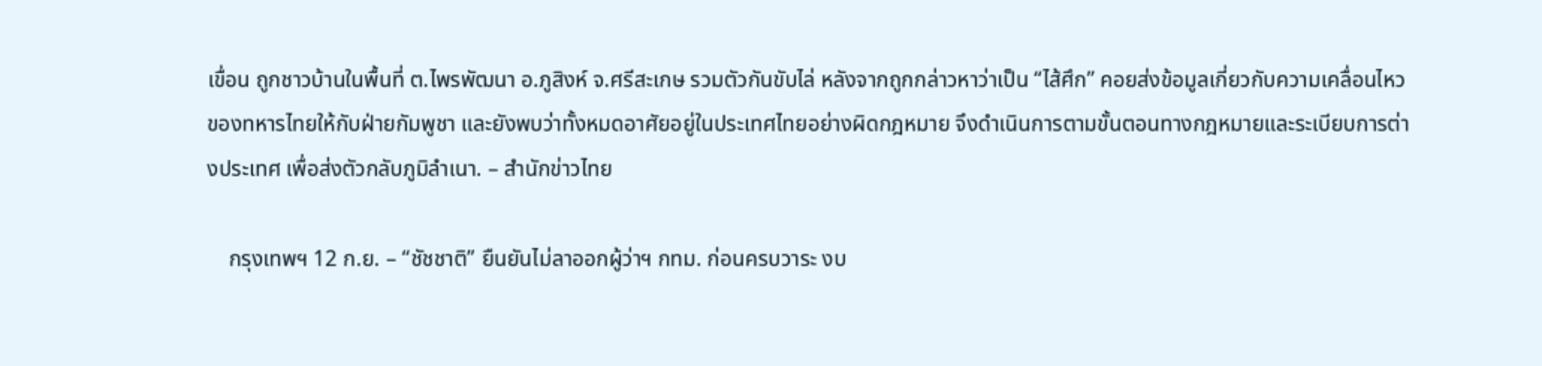เขื่อน ถูกชาวบ้านในพื้นที่ ต.ไพรพัฒนา อ.ภูสิงห์ จ.ศรีสะเกษ รวมตัวกันขับไล่ หลังจากถูกกล่าวหาว่าเป็น “ไส้ศึก” คอยส่งข้อมูลเกี่ยวกับความเคลื่อนไหวของทหารไทยให้กับฝ่ายกัมพูชา และยังพบว่าทั้งหมดอาศัยอยู่ในประเทศไทยอย่างผิดกฎหมาย จึงดำเนินการตามขั้นตอนทางกฎหมายและระเบียบการต่างประเทศ เพื่อส่งตัวกลับภูมิลำเนา. – สำนักข่าวไทย

    กรุงเทพฯ 12 ก.ย. – “ชัชชาติ” ยืนยันไม่ลาออกผู้ว่าฯ กทม. ก่อนครบวาระ งบ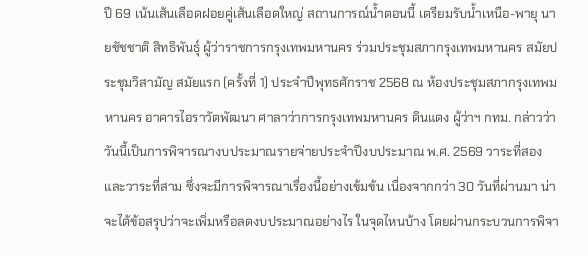ปี 69 เน้นเส้นเลือดฝอยคู่เส้นเลือดใหญ่ สถานการณ์น้ำตอนนี้ เตรียมรับน้ำเหนือ-พายุ นายชัชชาติ สิทธิพันธุ์ ผู้ว่าราชการกรุงเทพมหานคร ร่วมประชุมสภากรุงเทพมหานคร สมัยประชุมวิสามัญ สมัยแรก (ครั้งที่ 1) ประจำปีพุทธศักราช 2568 ณ ห้องประชุมสภากรุงเทพมหานคร อาคารไอราวัตพัฒนา ศาลาว่าการกรุงเทพมหานคร ดินแดง ผู้ว่าฯ กทม. กล่าวว่า วันนี้เป็นการพิจารณางบประมาณรายจ่ายประจำปีงบประมาณ พ.ศ. 2569 วาระที่สองและวาระที่สาม ซึ่งจะมีการพิจารณาเรื่องนี้อย่างเข้มข้น เนื่องจากกว่า 30 วันที่ผ่านมา น่าจะได้ข้อสรุปว่าจะเพิ่มหรือลดงบประมาณอย่างไร ในจุดไหนบ้าง โดยผ่านกระบวนการพิจา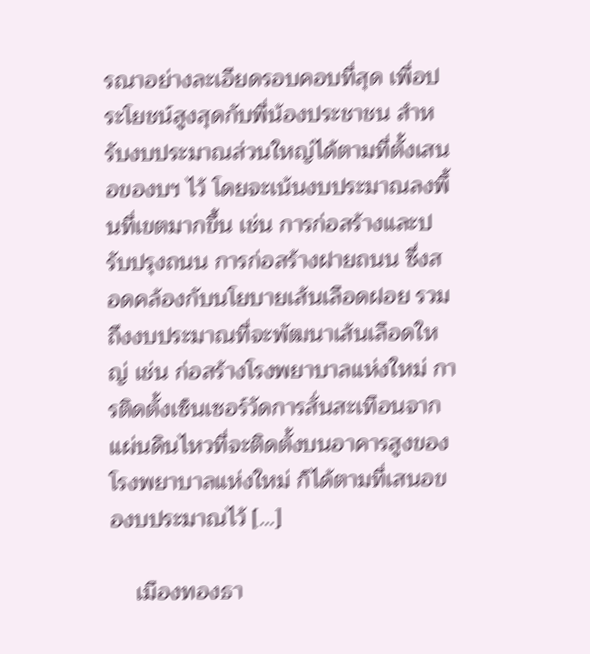รณาอย่างละเอียดรอบคอบที่สุด เพื่อประโยชน์สูงสุดกับพี่น้องประชาชน สำหรับงบประมาณส่วนใหญ่ได้ตามที่ตั้งเสนอของบฯ ไว้ โดยจะเน้นงบประมาณลงพื้นที่เขตมากขึ้น เช่น การก่อสร้างและปรับปรุงถนน การก่อสร้างฝายถนน ซึ่งสอดคล้องกับนโยบายเส้นเลือดฝอย รวมถึงงบประมาณที่จะพัฒนาเส้นเลือดใหญ่ เช่น ก่อสร้างโรงพยาบาลแห่งใหม่ การติดตั้งเซ็นเซอร์วัดการสั่นสะเทือนจากแผ่นดินไหวที่จะติดตั้งบนอาคารสูงของโรงพยาบาลแห่งใหม่ ก็ได้ตามที่เสนอของบประมาณไว้ […]

    เมืองทองธา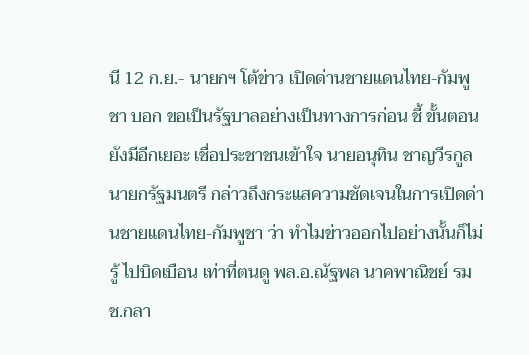นี 12 ก.ย.- นายกฯ โต้ข่าว เปิดด่านชายแดนไทย-กัมพูชา บอก ขอเป็นรัฐบาลอย่างเป็นทางการก่อน ชี้ ขั้นตอนยังมีอีกเยอะ เชื่อประชาชนเข้าใจ นายอนุทิน ชาญวีรกูล นายกรัฐมนตรี กล่าวถึงกระแสความชัดเจนในการเปิดด่านชายแดนไทย-กัมพูชา ว่า ทำไมข่าวออกไปอย่างนั้นก็ไม่รู้ ไปบิดเบือน เท่าที่ตนดู พล.อ.ณัฐพล นาคพาณิชย์ รมช.กลา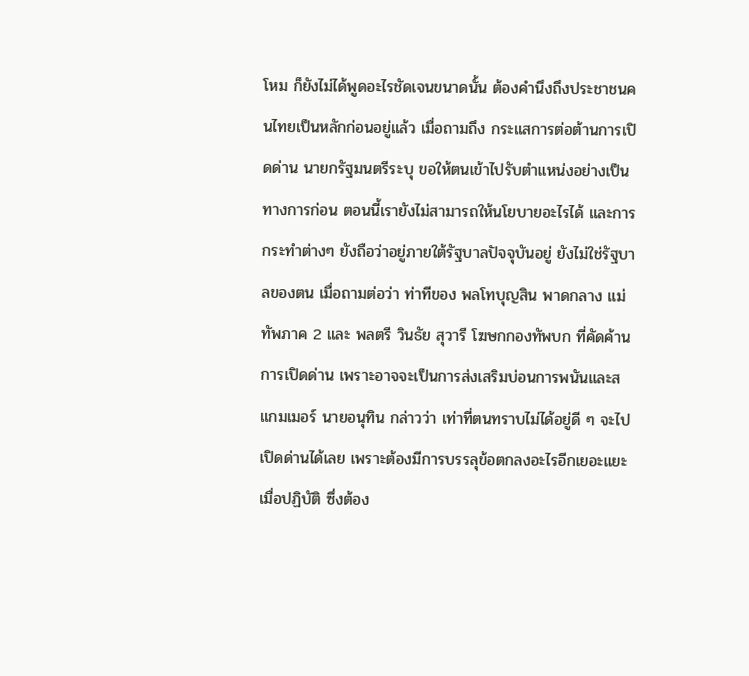โหม ก็ยังไม่ได้พูดอะไรชัดเจนขนาดนั้น ต้องคำนึงถึงประชาชนคนไทยเป็นหลักก่อนอยู่แล้ว เมื่อถามถึง กระแสการต่อต้านการเปิดด่าน นายกรัฐมนตรีระบุ ขอให้ตนเข้าไปรับตำแหน่งอย่างเป็นทางการก่อน ตอนนี้เรายังไม่สามารถให้นโยบายอะไรได้ และการกระทำต่างๆ ยังถือว่าอยู่ภายใต้รัฐบาลปัจจุบันอยู่ ยังไม่ใช่รัฐบาลของตน เมื่อถามต่อว่า ท่าทีของ พลโทบุญสิน พาดกลาง แม่ทัพภาค 2 และ พลตรี วินธัย สุวารี โฆษกกองทัพบก ที่คัดค้านการเปิดด่าน เพราะอาจจะเป็นการส่งเสริมบ่อนการพนันและสแกมเมอร์ นายอนุทิน กล่าวว่า เท่าที่ตนทราบไม่ได้อยู่ดี ๆ จะไปเปิดด่านได้เลย เพราะต้องมีการบรรลุข้อตกลงอะไรอีกเยอะแยะ เมื่อปฏิบัติ ซึ่งต้อง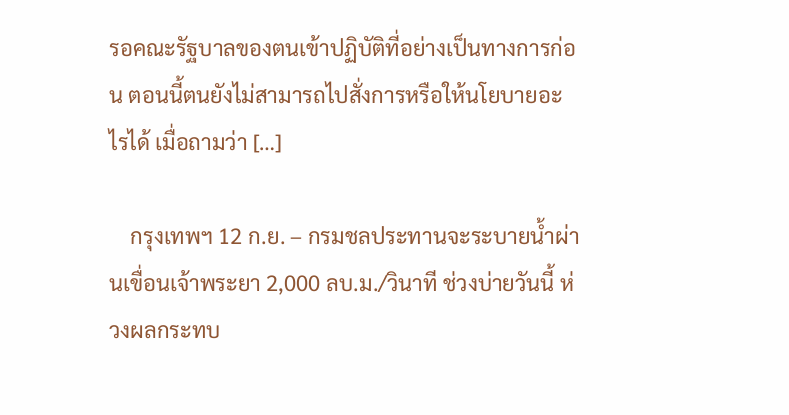รอคณะรัฐบาลของตนเข้าปฏิบัติที่อย่างเป็นทางการก่อน ตอนนี้ตนยังไม่สามารถไปสั่งการหรือให้นโยบายอะไรได้ เมื่อถามว่า […]

    กรุงเทพฯ 12 ก.ย. – กรมชลประทานจะระบายน้ำผ่านเขื่อนเจ้าพระยา 2,000 ลบ.ม./วินาที ช่วงบ่ายวันนี้ ห่วงผลกระทบ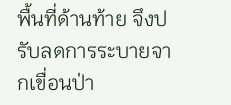พื้นที่ด้านท้าย จึงปรับลดการระบายจากเขื่อนป่า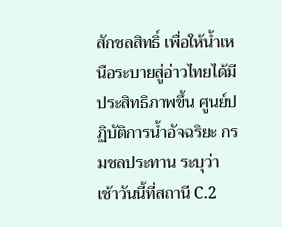สักชลสิทธิ์ เพื่อให้น้ำเหนือระบายสู่อ่าวไทยได้มีประสิทธิภาพขึ้น ศูนย์ปฏิบัติการน้ำอัจฉริยะ กรมชลประทาน ระบุว่า เช้าวันนี้ที่สถานี C.2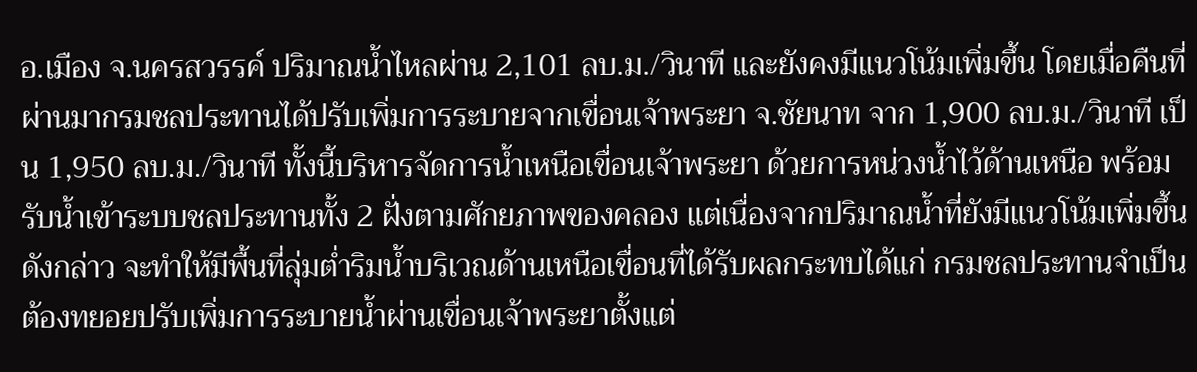อ.เมือง จ.นครสวรรค์ ปริมาณน้ำไหลผ่าน 2,101 ลบ.ม./วินาที และยังคงมีแนวโน้มเพิ่มขึ้น โดยเมื่อคืนที่ผ่านมากรมชลประทานได้ปรับเพิ่มการระบายจากเขื่อนเจ้าพระยา จ.ชัยนาท จาก 1,900 ลบ.ม./วินาที เป็น 1,950 ลบ.ม./วินาที ทั้งนี้บริหารจัดการน้ำเหนือเขื่อนเจ้าพระยา ด้วยการหน่วงน้ำไว้ด้านเหนือ พร้อมรับน้ำเข้าระบบชลประทานทั้ง 2 ฝั่งตามศักยภาพของคลอง แต่เนื่องจากปริมาณน้ำที่ยังมีแนวโน้มเพิ่มขึ้นดังกล่าว จะทำให้มีพื้นที่ลุ่มต่ำริมน้ำบริเวณด้านเหนือเขื่อนที่ได้รับผลกระทบได้แก่ กรมชลประทานจำเป็นต้องทยอยปรับเพิ่มการระบายน้ำผ่านเขื่อนเจ้าพระยาตั้งแต่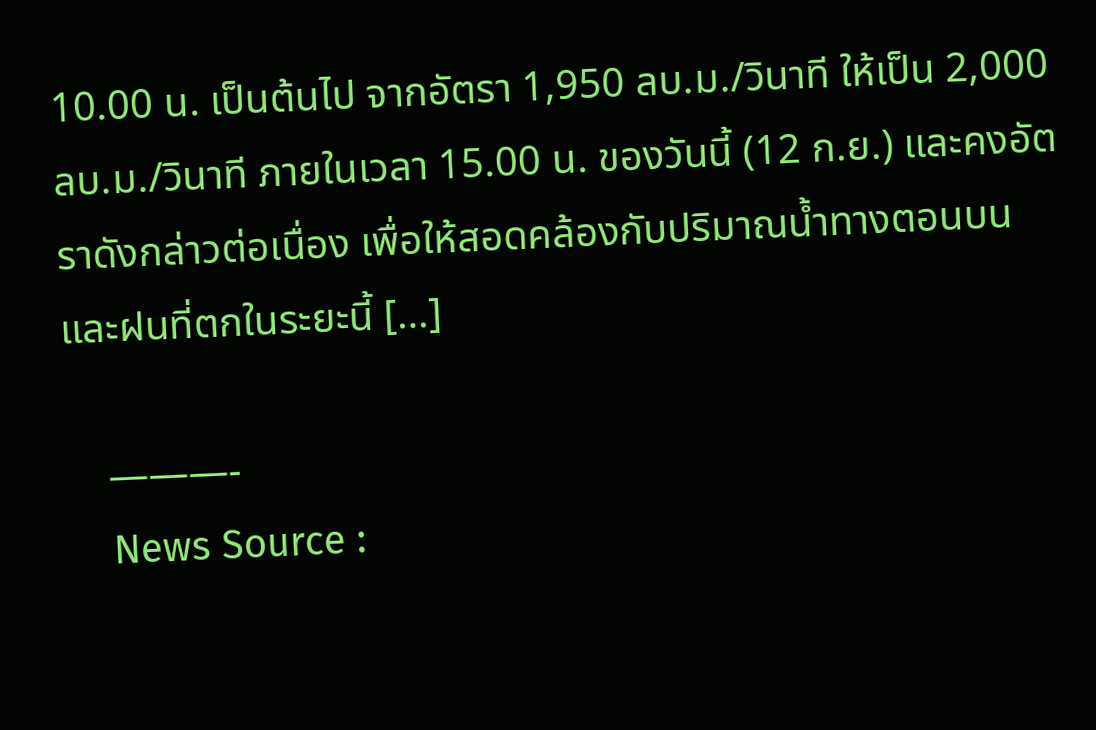10.00 น. เป็นต้นไป จากอัตรา 1,950 ลบ.ม./วินาที ให้เป็น 2,000 ลบ.ม./วินาที ภายในเวลา 15.00 น. ของวันนี้ (12 ก.ย.) และคงอัตราดังกล่าวต่อเนื่อง เพื่อให้สอดคล้องกับปริมาณน้ำทางตอนบนและฝนที่ตกในระยะนี้ […]

    ———-
    News Source :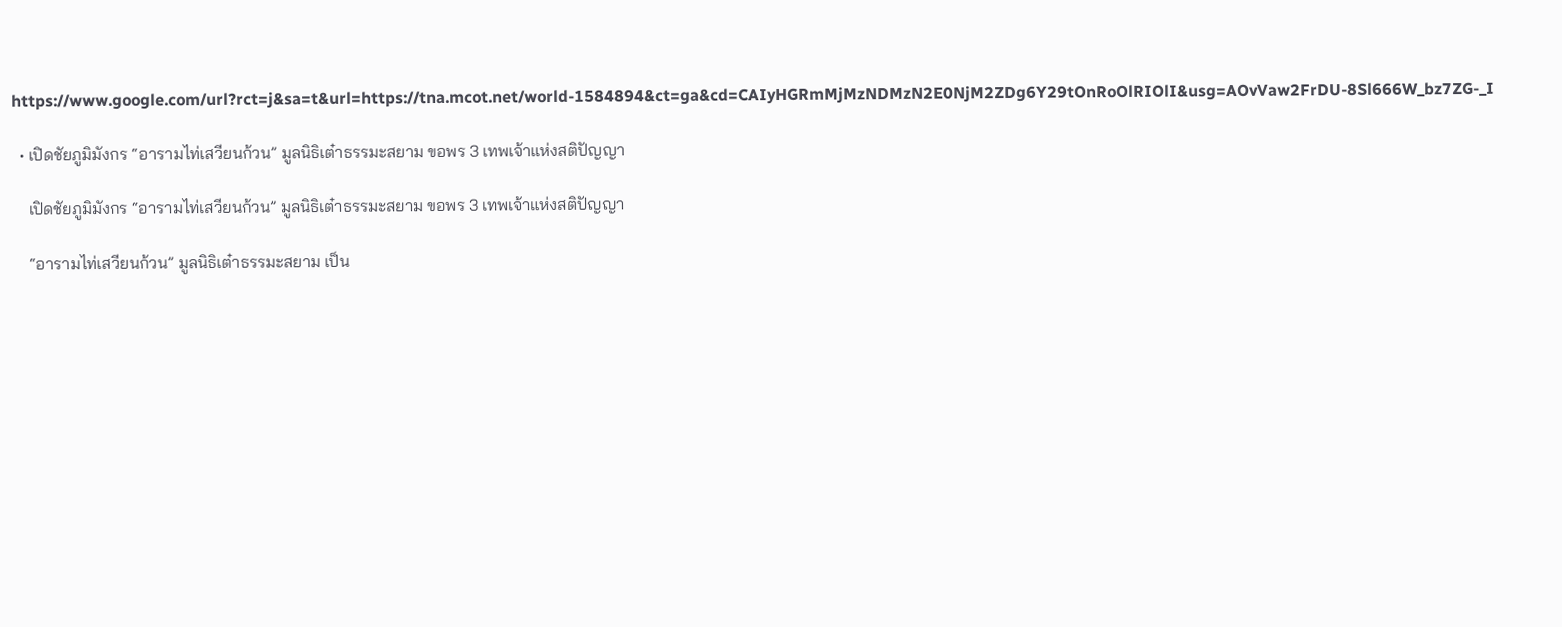https://www.google.com/url?rct=j&sa=t&url=https://tna.mcot.net/world-1584894&ct=ga&cd=CAIyHGRmMjMzNDMzN2E0NjM2ZDg6Y29tOnRoOlRIOlI&usg=AOvVaw2FrDU-8Sl666W_bz7ZG-_I

  • เปิดชัยภูมิมังกร “อารามไท่เสวียนก้วน” มูลนิธิเต๋าธรรมะสยาม ขอพร 3 เทพเจ้าแห่งสติปัญญา

    เปิดชัยภูมิมังกร “อารามไท่เสวียนก้วน” มูลนิธิเต๋าธรรมะสยาม ขอพร 3 เทพเจ้าแห่งสติปัญญา

    “อารามไท่เสวียนก้วน” มูลนิธิเต๋าธรรมะสยาม เป็น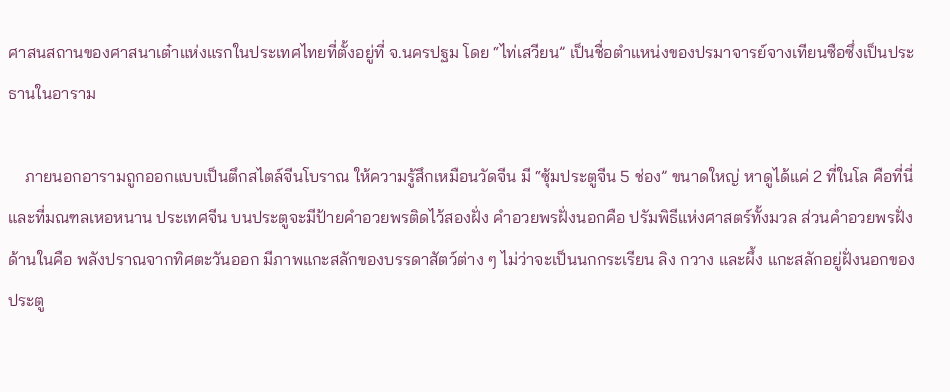ศาสนสถานของศาสนาเต๋าแห่งแรกในประเทศไทยที่ตั้งอยู่ที่ จ.นครปฐม โดย “ไท่เสวียน” เป็นชื่อตำแหน่งของปรมาจารย์จางเทียนซือซึ่งเป็นประธานในอาราม

    ภายนอกอารามถูกออกแบบเป็นตึกสไตล์จีนโบราณ ให้ความรู้สึกเหมือนวัดจีน มี “ซุ้มประตูจีน 5 ช่อง” ขนาดใหญ่ หาดูได้แค่ 2 ที่ในโล คือที่นี่ และที่มณฑลเหอหนาน ประเทศจีน บนประตูจะมีป้ายคำอวยพรติดไว้สองฝั่ง คำอวยพรฝั่งนอกคือ ปรัมพิธีแห่งศาสตร์ทั้งมวล ส่วนคำอวยพรฝั่งด้านในคือ พลังปราณจากทิศตะวันออก มีภาพแกะสลักของบรรดาสัตว์ต่าง ๆ ไม่ว่าจะเป็นนกกระเรียน ลิง กวาง และผึ้ง แกะสลักอยู่ฝั่งนอกของประตู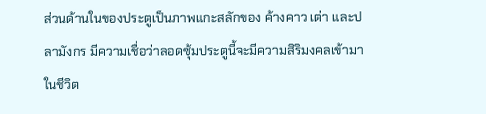ส่วนด้านในของประตูเป็นภาพแกะสลักของ ค้างคาว เต่า และปลามังกร มีความเชื่อว่าลอดซุ้มประตูนี้จะมีความสิริมงคลเข้ามาในชีวิต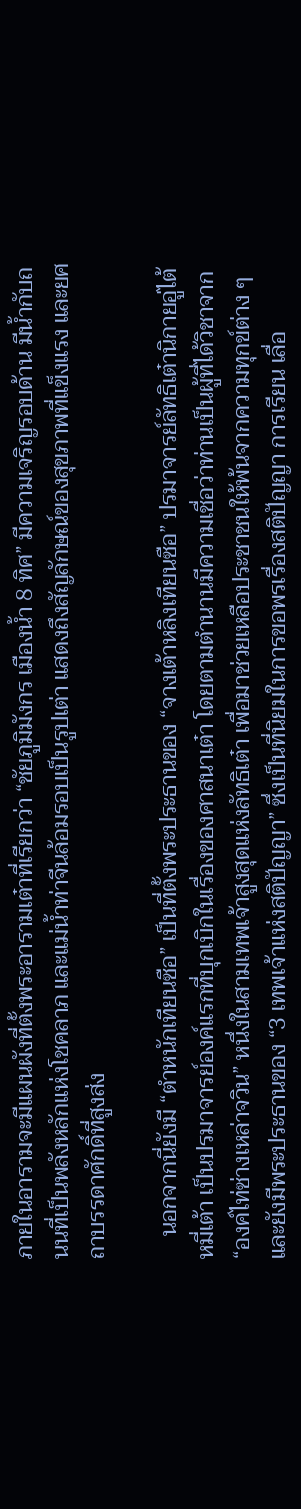ภายในอารามจะมีแผนผังที่ตั้งพระอารามเต๋าที่เรียกว่า “ชัยภูมิมังกร เมืองน้ำ 8 ทิศ” มีความเจริญรอบด้าน มีน้ำกับถนนที่เป็นพลังหลักแห่งโชคลาภ และแม่น้ำท่าจีนล้อมรอบเป็นรูปเต่า แสดงถึงสัญลักษณ์ของสุขภาพที่แข็งแรง และยศถาบรรดาศักดิ์ที่สูงส่ง

    นอกจากนี่ยังมี “ตำหนักเทียนซือ” เป็นที่ตั้งพระประธานของ “จางเต้าหลิงเทียนซือ” ปรมาจารย์ลัทธิเต๋านิกายอู่ไต้หมี่เต้า เป็นปรมาจารย์องค์แรกที่บุกเบิกในเรื่องของศาสนาเต๋า โดยตามตำนานมีความเชื่อว่าท่านเป็นผู้ที่ได้วิชาจาก “องค์ไท่ซ่างเหล่าจวิน” หนึ่งในสามเทพเจ้าสูงสุดแห่งลัทธิเต๋า เพื่อมาช่วยเหลือประชาชนให้พ้นจากความทุกข์ต่าง ๆ และยังมีพระประธานของ “3 เทพเจ้าแห่งสติปัญญา” ซึ่งเป็นที่นิยมในการขอพรเรื่องสติปัญญา การเรียน เลื่อ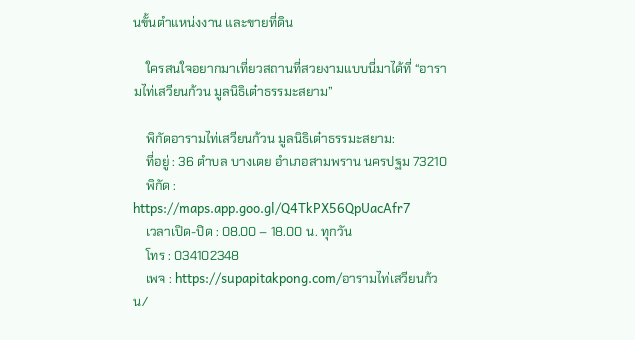นขั้นตำแหน่งงาน และขายที่ดิน

    ใครสนใจอยากมาเที่ยวสถานที่สวยงามแบบนี่มาได้ที่ “อารามไท่เสวียนก้วน มูลนิธิเต๋าธรรมะสยาม”

    พิกัดอารามไท่เสวียนก้วน มูลนิธิเต๋าธรรมะสยาม:
    ที่อยู่ : 36 ตำบล บางเตย อำเภอสามพราน นครปฐม 73210
    พิกัด : https://maps.app.goo.gl/Q4TkPX56QpUacAfr7
    เวลาเปิด-ปิด : 08.00 – 18.00 น. ทุกวัน
    โทร : 034102348
    เพจ : https://supapitakpong.com/อารามไท่เสวียนก้วน/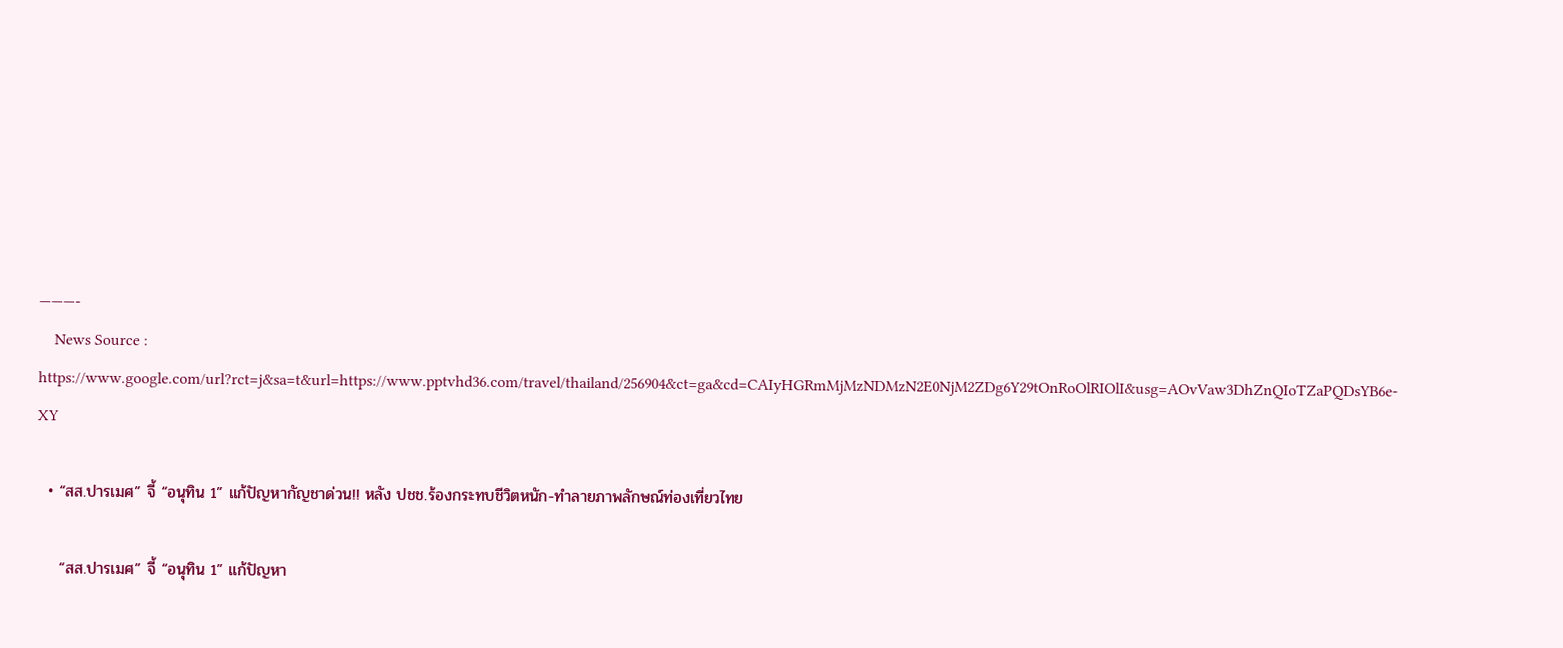———-
    News Source : https://www.google.com/url?rct=j&sa=t&url=https://www.pptvhd36.com/travel/thailand/256904&ct=ga&cd=CAIyHGRmMjMzNDMzN2E0NjM2ZDg6Y29tOnRoOlRIOlI&usg=AOvVaw3DhZnQIoTZaPQDsYB6e-XY

  • “สส.ปารเมศ” จี้ “อนุทิน 1” แก้ปัญหากัญชาด่วน!! หลัง ปชช.ร้องกระทบชีวิตหนัก-ทำลายภาพลักษณ์ท่องเที่ยวไทย

    “สส.ปารเมศ” จี้ “อนุทิน 1” แก้ปัญหา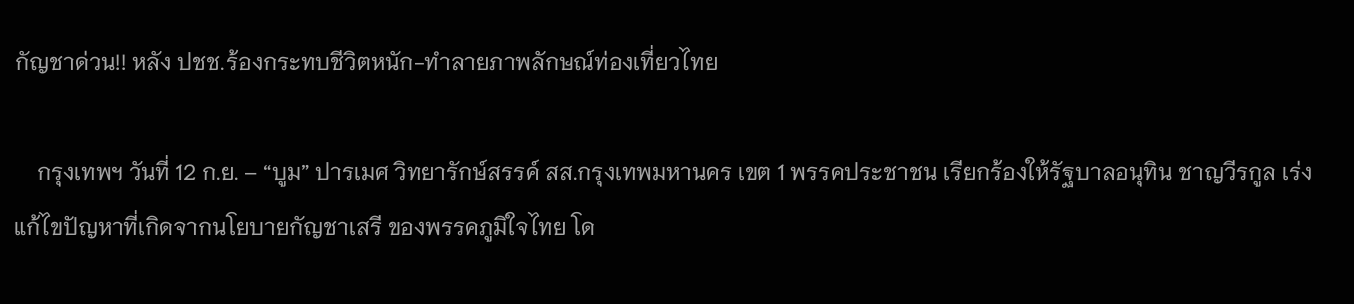กัญชาด่วน!! หลัง ปชช.ร้องกระทบชีวิตหนัก-ทำลายภาพลักษณ์ท่องเที่ยวไทย

    กรุงเทพฯ วันที่ 12 ก.ย. – “บูม” ปารเมศ วิทยารักษ์สรรค์ สส.กรุงเทพมหานคร เขต 1 พรรคประชาชน เรียกร้องให้รัฐบาลอนุทิน ชาญวีรกูล เร่งแก้ไขปัญหาที่เกิดจากนโยบายกัญชาเสรี ของพรรคภูมิใจไทย โด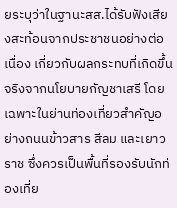ยระบุว่าในฐานะสส.ได้รับฟังเสียงสะท้อนจากประชาชนอย่างต่อเนื่อง เกี่ยวกับผลกระทบที่เกิดขึ้นจริงจากนโยบายกัญชาเสรี โดยเฉพาะในย่านท่องเที่ยวสำคัญอย่างถนนข้าวสาร สีลม และเยาวราช ซึ่งควรเป็นพื้นที่รองรับนักท่องเที่ย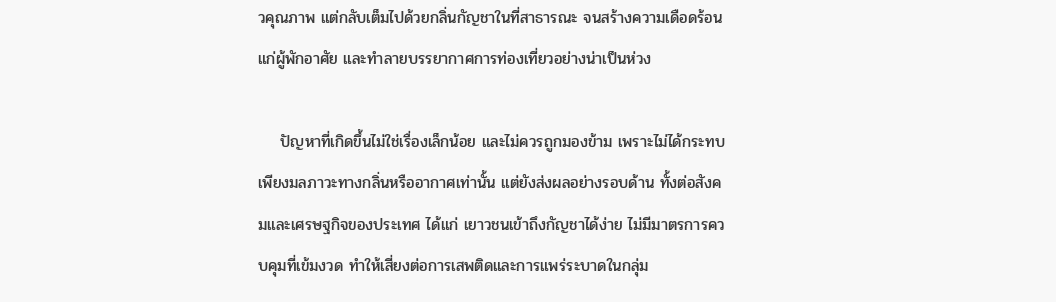วคุณภาพ แต่กลับเต็มไปด้วยกลิ่นกัญชาในที่สาธารณะ จนสร้างความเดือดร้อนแก่ผู้พักอาศัย และทำลายบรรยากาศการท่องเที่ยวอย่างน่าเป็นห่วง

    ปัญหาที่เกิดขึ้นไม่ใช่เรื่องเล็กน้อย และไม่ควรถูกมองข้าม เพราะไม่ได้กระทบเพียงมลภาวะทางกลิ่นหรืออากาศเท่านั้น แต่ยังส่งผลอย่างรอบด้าน ทั้งต่อสังคมและเศรษฐกิจของประเทศ ได้แก่ เยาวชนเข้าถึงกัญชาได้ง่าย ไม่มีมาตรการควบคุมที่เข้มงวด ทำให้เสี่ยงต่อการเสพติดและการแพร่ระบาดในกลุ่ม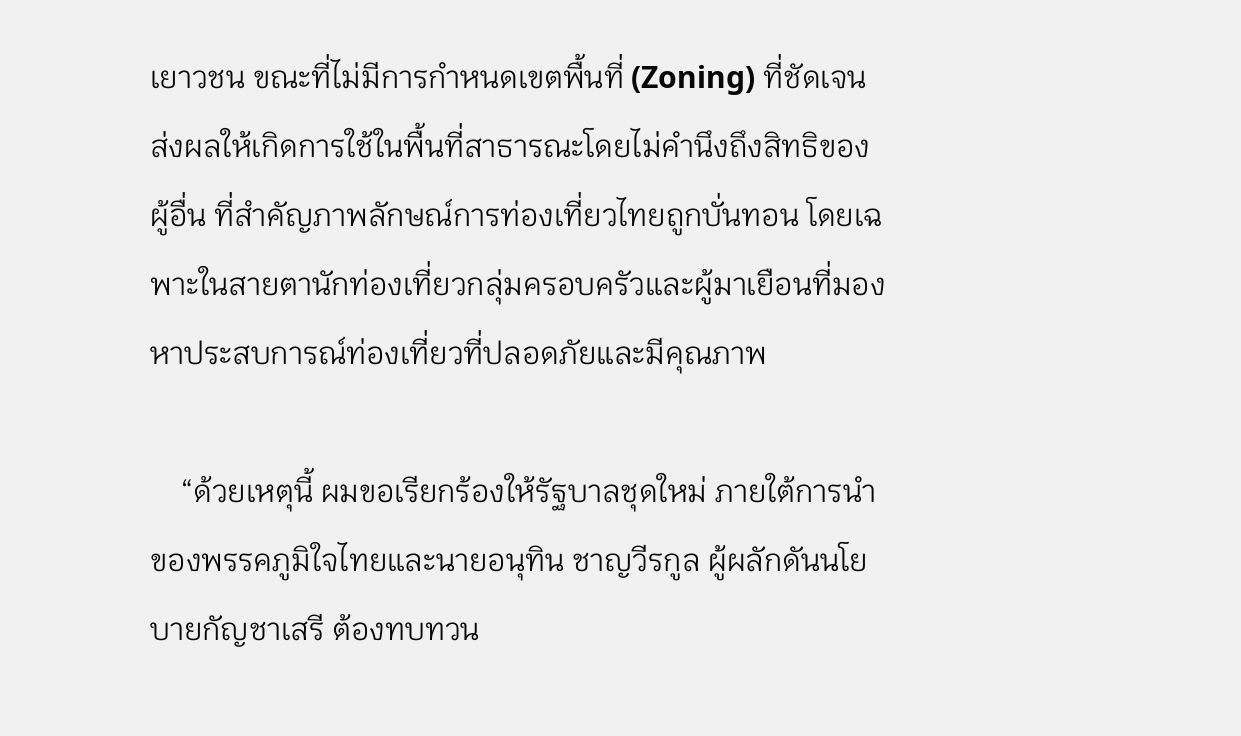เยาวชน ขณะที่ไม่มีการกำหนดเขตพื้นที่ (Zoning) ที่ชัดเจน ส่งผลให้เกิดการใช้ในพื้นที่สาธารณะโดยไม่คำนึงถึงสิทธิของผู้อื่น ที่สำคัญภาพลักษณ์การท่องเที่ยวไทยถูกบั่นทอน โดยเฉพาะในสายตานักท่องเที่ยวกลุ่มครอบครัวและผู้มาเยือนที่มองหาประสบการณ์ท่องเที่ยวที่ปลอดภัยและมีคุณภาพ

    “ด้วยเหตุนี้ ผมขอเรียกร้องให้รัฐบาลชุดใหม่ ภายใต้การนำของพรรคภูมิใจไทยและนายอนุทิน ชาญวีรกูล ผู้ผลักดันนโยบายกัญชาเสรี ต้องทบทวน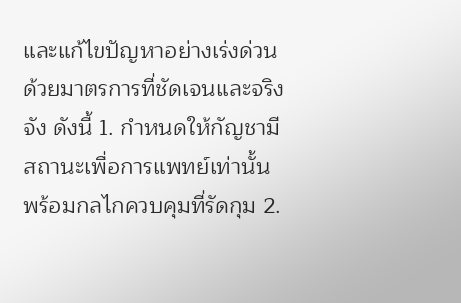และแก้ไขปัญหาอย่างเร่งด่วน ด้วยมาตรการที่ชัดเจนและจริงจัง ดังนี้ 1. กำหนดให้กัญชามีสถานะเพื่อการแพทย์เท่านั้น พร้อมกลไกควบคุมที่รัดกุม 2.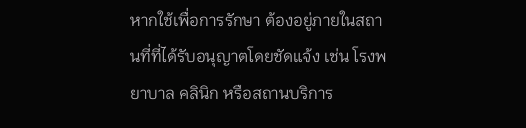หากใช้เพื่อการรักษา ต้องอยู่ภายในสถานที่ที่ได้รับอนุญาตโดยชัดแจ้ง เช่น โรงพยาบาล คลินิก หรือสถานบริการ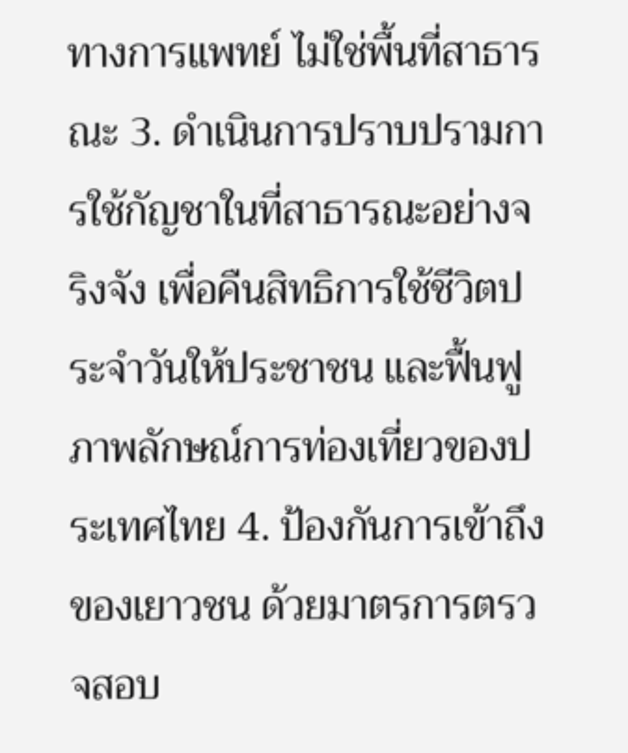ทางการแพทย์ ไม่ใช่พื้นที่สาธารณะ 3. ดำเนินการปราบปรามการใช้กัญชาในที่สาธารณะอย่างจริงจัง เพื่อคืนสิทธิการใช้ชีวิตประจำวันให้ประชาชน และฟื้นฟูภาพลักษณ์การท่องเที่ยวของประเทศไทย 4. ป้องกันการเข้าถึงของเยาวชน ด้วยมาตรการตรวจสอบ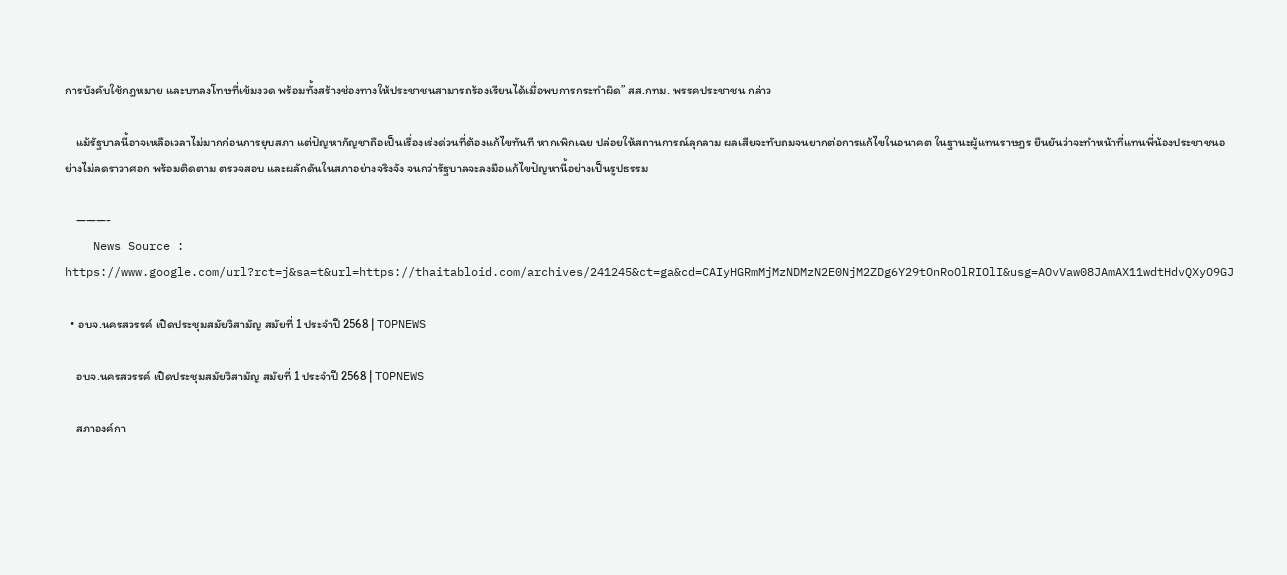การบังคับใช้กฎหมาย และบทลงโทษที่เข้มงวด พร้อมทั้งสร้างช่องทางให้ประชาชนสามารถร้องเรียนได้เมื่อพบการกระทำผิด” สส.กทม. พรรคประชาชน กล่าว

    แม้รัฐบาลนี้อาจเหลือเวลาไม่มากก่อนการยุบสภา แต่ปัญหากัญชาถือเป็นเรื่องเร่งด่วนที่ต้องแก้ไขทันที หากเพิกเฉย ปล่อยให้สถานการณ์ลุกลาม ผลเสียจะทับถมจนยากต่อการแก้ไขในอนาคต ในฐานะผู้แทนราษฎร ยืนยันว่าจะทำหน้าที่แทนพี่น้องประชาชนอย่างไม่ลดราวาศอก พร้อมติดตาม ตรวจสอบ และผลักดันในสภาอย่างจริงจัง จนกว่ารัฐบาลจะลงมือแก้ไขปัญหานี้อย่างเป็นรูปธรรม

    ———-
    News Source : https://www.google.com/url?rct=j&sa=t&url=https://thaitabloid.com/archives/241245&ct=ga&cd=CAIyHGRmMjMzNDMzN2E0NjM2ZDg6Y29tOnRoOlRIOlI&usg=AOvVaw08JAmAX11wdtHdvQXyO9GJ

  • อบจ.นครสวรรค์ เปิดประชุมสมัยวิสามัญ สมัยที่ 1 ประจำปี 2568 | TOPNEWS

    อบจ.นครสวรรค์ เปิดประชุมสมัยวิสามัญ สมัยที่ 1 ประจำปี 2568 | TOPNEWS

    สภาองค์กา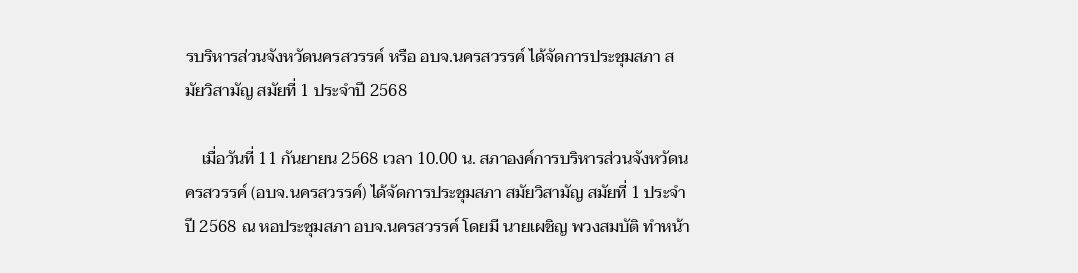รบริหารส่วนจังหวัดนครสวรรค์ หรือ อบจ.นครสวรรค์ ได้จัดการประชุมสภา สมัยวิสามัญ สมัยที่ 1 ประจำปี 2568

    เมื่อวันที่ 11 กันยายน 2568 เวลา 10.00 น. สภาองค์การบริหารส่วนจังหวัดนครสวรรค์ (อบจ.นครสวรรค์) ได้จัดการประชุมสภา สมัยวิสามัญ สมัยที่ 1 ประจำปี 2568 ณ หอประชุมสภา อบจ.นครสวรรค์ โดยมี นายเผชิญ พวงสมบัติ ทำหน้า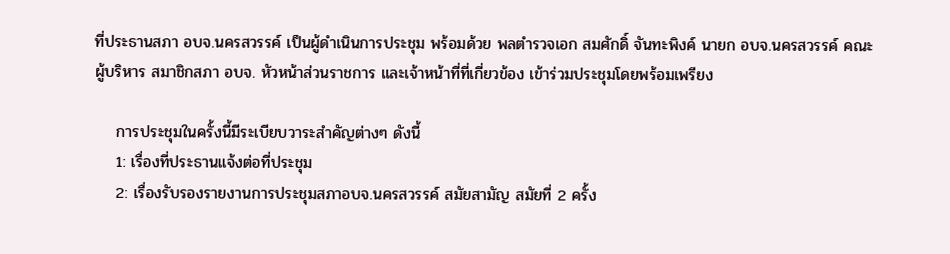ที่ประธานสภา อบจ.นครสวรรค์ เป็นผู้ดำเนินการประชุม พร้อมด้วย พลตำรวจเอก สมศักดิ์ จันทะพิงค์ นายก อบจ.นครสวรรค์ คณะผู้บริหาร สมาชิกสภา อบจ. หัวหน้าส่วนราชการ และเจ้าหน้าที่ที่เกี่ยวข้อง เข้าร่วมประชุมโดยพร้อมเพรียง

    การประชุมในครั้งนี้มีระเบียบวาระสำคัญต่างๆ ดังนี้
    1: เรื่องที่ประธานแจ้งต่อที่ประชุม
    2: เรื่องรับรองรายงานการประชุมสภาอบจ.นครสวรรค์ สมัยสามัญ สมัยที่ 2 ครั้ง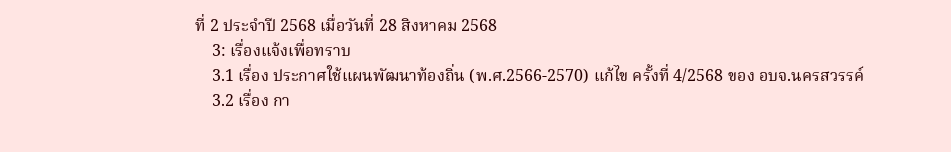ที่ 2 ประจำปี 2568 เมื่อวันที่ 28 สิงหาคม 2568
    3: เรื่องแจ้งเพื่อทราบ
    3.1 เรื่อง ประกาศใช้แผนพัฒนาท้องถิ่น (พ.ศ.2566-2570) แก้ไข ครั้งที่ 4/2568 ของ อบจ.นครสวรรค์
    3.2 เรื่อง กา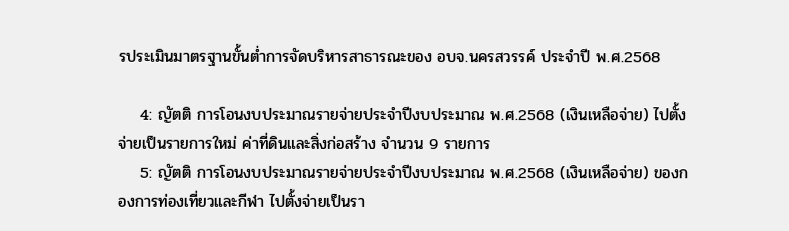รประเมินมาตรฐานขั้นต่ำการจัดบริหารสาธารณะของ อบจ.นครสวรรค์ ประจำปี พ.ศ.2568

    4: ญัตติ การโอนงบประมาณรายจ่ายประจำปีงบประมาณ พ.ศ.2568 (เงินเหลือจ่าย) ไปตั้งจ่ายเป็นรายการใหม่ ค่าที่ดินและสิ่งก่อสร้าง จำนวน 9 รายการ
    5: ญัตติ การโอนงบประมาณรายจ่ายประจำปีงบประมาณ พ.ศ.2568 (เงินเหลือจ่าย) ของกองการท่องเที่ยวและกีฬา ไปตั้งจ่ายเป็นรา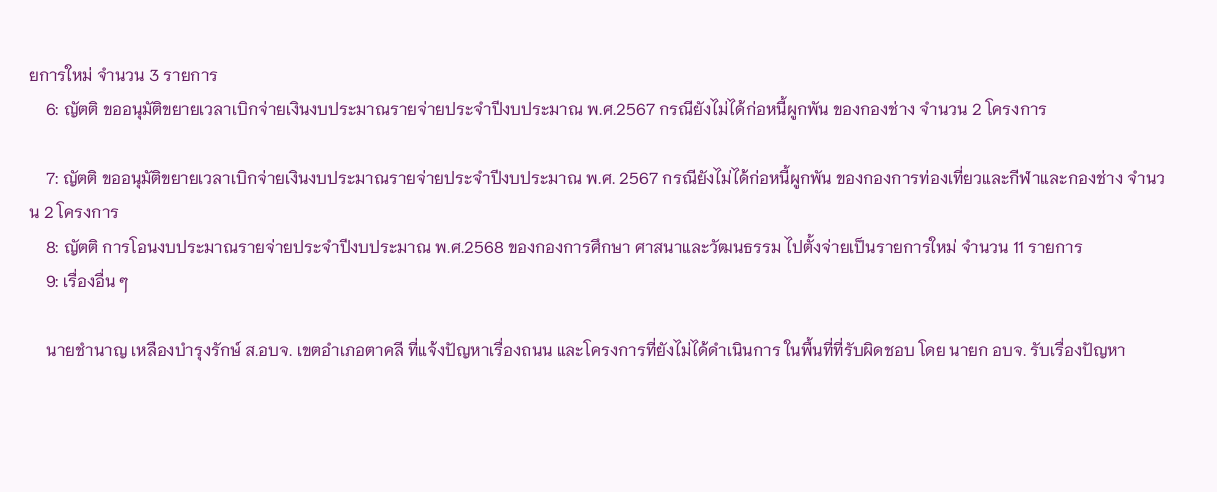ยการใหม่ จำนวน 3 รายการ
    6: ญัตติ ขออนุมัติขยายเวลาเบิกจ่ายเงินงบประมาณรายจ่ายประจำปีงบประมาณ พ.ศ.2567 กรณียังไม่ได้ก่อหนี้ผูกพัน ของกองช่าง จำนวน 2 โครงการ

    7: ญัตติ ขออนุมัติขยายเวลาเบิกจ่ายเงินงบประมาณรายจ่ายประจำปีงบประมาณ พ.ศ. 2567 กรณียังไม่ได้ก่อหนี้ผูกพัน ของกองการท่องเที่ยวและกีฬาและกองช่าง จำนวน 2 โครงการ
    8: ญัตติ การโอนงบประมาณรายจ่ายประจำปีงบประมาณ พ.ศ.2568 ของกองการศึกษา ศาสนาและวัฒนธรรม ไปตั้งจ่ายเป็นรายการใหม่ จำนวน 11 รายการ
    9: เรื่องอื่น ๆ

    นายชำนาญ เหลืองบำรุงรักษ์ ส.อบจ. เขตอำเภอตาคลี ที่แจ้งปัญหาเรื่องถนน และโครงการที่ยังไม่ได้ดำเนินการ ในพื้นที่ที่รับผิดชอบ โดย นายก อบจ. รับเรื่องปัญหา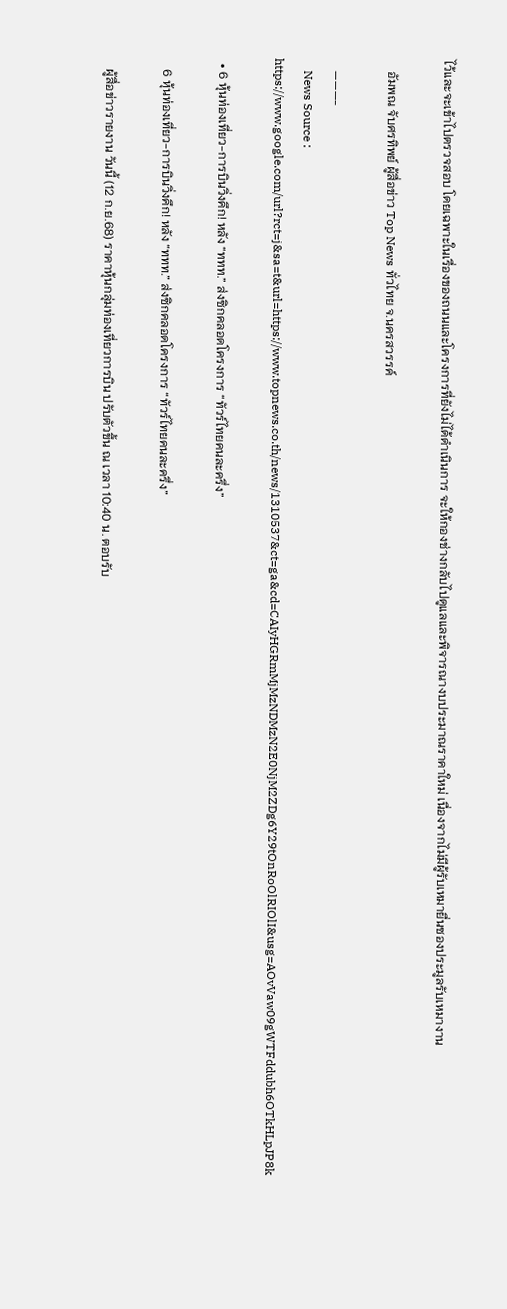ไว้และจะเข้าไปตรวจสอบ โดยเฉพาะในเรื่องของถนนและโครงการที่ยังไม่ได้ดำเนินการ จะให้กองช่างกลับไปดูแลและพิจารณางบประมาณราคาใหม่ เนื่องจากไม่มีผู้รับเหมายื่นซองประมูลรับเหมางาน

    อัมพณ จับศรทิพย์ ผู้สื่อข่าว Top News ทั่วไทย จ.นครสวรรค์

    ———-
    News Source : https://www.google.com/url?rct=j&sa=t&url=https://www.topnews.co.th/news/1310537&ct=ga&cd=CAIyHGRmMjMzNDMzN2E0NjM2ZDg6Y29tOnRoOlRIOlI&usg=AOvVaw09gWTFddubh6OTkHLpJP8k

  • 6 หุ้นท่องเที่ยว-การบินวิ่งคึก! หลัง “ททท.” ส่งซิกคลอดโครงการ “ทัวร์ไทยคนละครึ่ง”

    6 หุ้นท่องเที่ยว-การบินวิ่งคึก! หลัง “ททท.” ส่งซิกคลอดโครงการ “ทัวร์ไทยคนละครึ่ง”

    ผู้สื่อข่าวรายงาน วันนี้ (12 ก.ย.68) ราคาหุ้นกลุ่มท่องเที่ยวการบิน ปรับตัวขึ้น ณ เวลา 10:40 น. ตอบรับ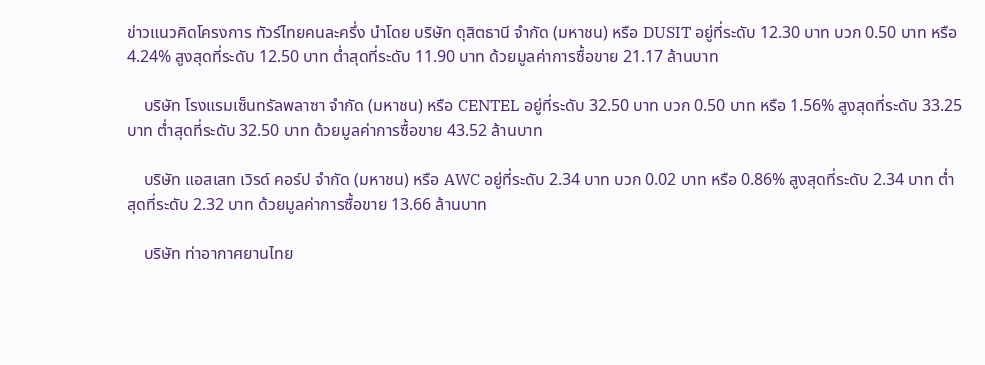ข่าวแนวคิดโครงการ ทัวร์ไทยคนละครึ่ง นำโดย บริษัท ดุสิตธานี จำกัด (มหาชน) หรือ DUSIT อยู่ที่ระดับ 12.30 บาท บวก 0.50 บาท หรือ 4.24% สูงสุดที่ระดับ 12.50 บาท ต่ำสุดที่ระดับ 11.90 บาท ด้วยมูลค่าการซื้อขาย 21.17 ล้านบาท

    บริษัท โรงแรมเซ็นทรัลพลาซา จำกัด (มหาชน) หรือ CENTEL อยู่ที่ระดับ 32.50 บาท บวก 0.50 บาท หรือ 1.56% สูงสุดที่ระดับ 33.25 บาท ต่ำสุดที่ระดับ 32.50 บาท ด้วยมูลค่าการซื้อขาย 43.52 ล้านบาท

    บริษัท แอสเสท เวิรด์ คอร์ป จำกัด (มหาชน) หรือ AWC อยู่ที่ระดับ 2.34 บาท บวก 0.02 บาท หรือ 0.86% สูงสุดที่ระดับ 2.34 บาท ต่ำสุดที่ระดับ 2.32 บาท ด้วยมูลค่าการซื้อขาย 13.66 ล้านบาท

    บริษัท ท่าอากาศยานไทย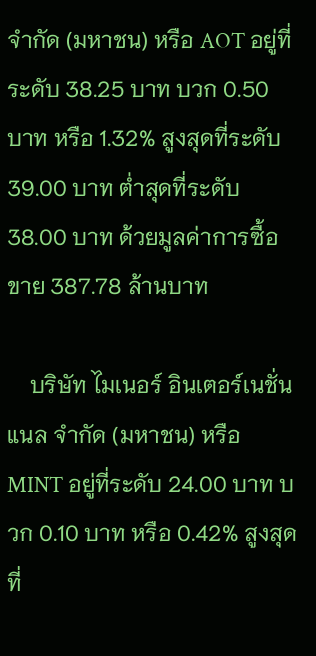จำกัด (มหาชน) หรือ AOT อยู่ที่ระดับ 38.25 บาท บวก 0.50 บาท หรือ 1.32% สูงสุดที่ระดับ 39.00 บาท ต่ำสุดที่ระดับ 38.00 บาท ด้วยมูลค่าการซื้อขาย 387.78 ล้านบาท

    บริษัท ไมเนอร์ อินเตอร์เนชั่นแนล จำกัด (มหาชน) หรือ MINT อยู่ที่ระดับ 24.00 บาท บวก 0.10 บาท หรือ 0.42% สูงสุดที่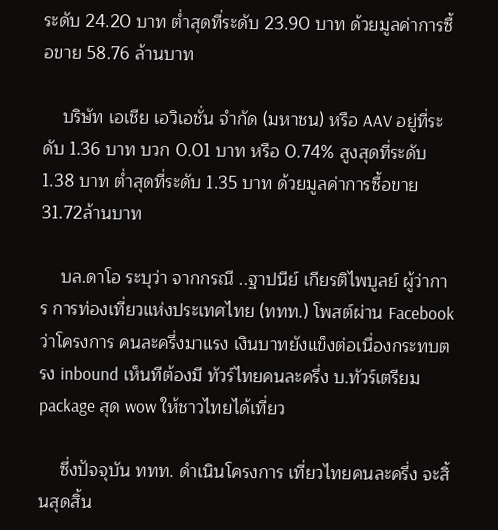ระดับ 24.20 บาท ต่ำสุดที่ระดับ 23.90 บาท ด้วยมูลค่าการซื้อขาย 58.76 ล้านบาท

    บริษัท เอเชีย เอวิเอชั่น จำกัด (มหาชน) หรือ AAV อยู่ที่ระดับ 1.36 บาท บวก 0.01 บาท หรือ 0.74% สูงสุดที่ระดับ 1.38 บาท ต่ำสุดที่ระดับ 1.35 บาท ด้วยมูลค่าการซื้อขาย 31.72ล้านบาท

    บล.ดาโอ ระบุว่า จากกรณี ..ฐาปนีย์ เกียรติไพบูลย์ ผู้ว่าการ การท่องเที่ยวแห่งประเทศไทย (ททท.) โพสต์ผ่าน Facebook ว่าโครงการ คนละครึ่งมาแรง เงินบาทยังแข็งต่อเนื่องกระทบตรง inbound เห็นทีต้องมี ทัวร์ไทยคนละครึ่ง บ.ทัวร์เตรียม package สุด wow ให้ชาวไทยได้เที่ยว

    ซึ่งปัจจุบัน ททท. ดำเนินโครงการ เที่ยวไทยคนละครึ่ง จะสิ้นสุดสิ้น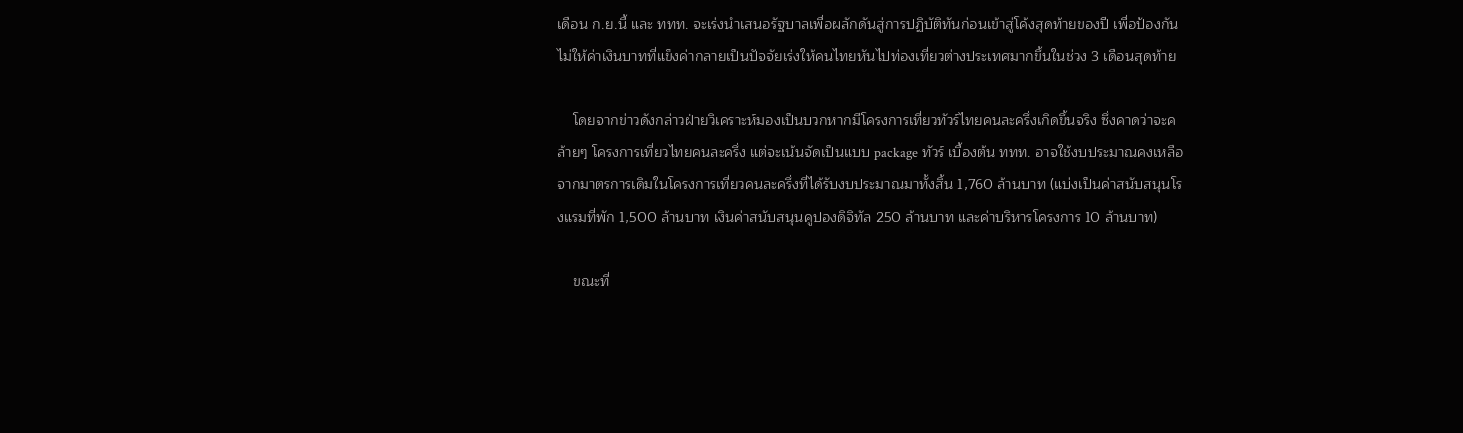เดือน ก.ย.นี้ และ ททท. จะเร่งนำเสนอรัฐบาลเพื่อผลักดันสู่การปฏิบัติทันก่อนเข้าสู่โค้งสุดท้ายของปี เพื่อป้องกันไม่ให้ค่าเงินบาทที่แข็งค่ากลายเป็นปัจจัยเร่งให้คนไทยหันไปท่องเที่ยวต่างประเทศมากขึ้นในช่วง 3 เดือนสุดท้าย

    โดยจากข่าวดังกล่าวฝ่ายวิเคราะห์มองเป็นบวกหากมีโครงการเที่ยวทัวร์ไทยคนละครึ่งเกิดขึ้นจริง ซึ่งคาดว่าจะคล้ายๆ โครงการเที่ยวไทยคนละครึ่ง แต่จะเน้นจัดเป็นแบบ package ทัวร์ เบื้องต้น ททท. อาจใช้งบประมาณคงเหลือจากมาตรการเดิมในโครงการเที่ยวคนละครึ่งที่ได้รับงบประมาณมาทั้งสิ้น 1,760 ล้านบาท (แบ่งเป็นค่าสนับสนุนโรงแรมที่พัก 1,500 ล้านบาท เงินค่าสนับสนุนคูปองดิจิทัล 250 ล้านบาท และค่าบริหารโครงการ 10 ล้านบาท)

    ขณะที่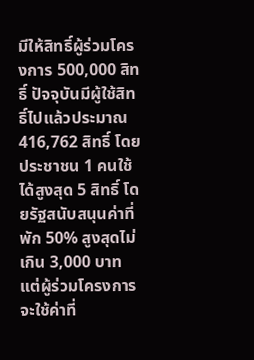มีให้สิทธิ์ผู้ร่วมโครงการ 500,000 สิทธิ์ ปัจจุบันมีผู้ใช้สิทธิ์ไปแล้วประมาณ 416,762 สิทธิ์ โดยประชาชน 1 คนใช้ได้สูงสุด 5 สิทธิ์ โดยรัฐสนับสนุนค่าที่พัก 50% สูงสุดไม่เกิน 3,000 บาท แต่ผู้ร่วมโครงการจะใช้ค่าที่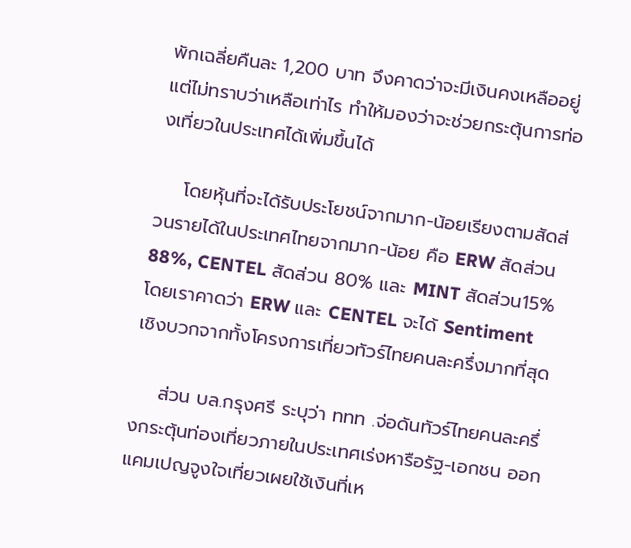พักเฉลี่ยคืนละ 1,200 บาท จึงคาดว่าจะมีเงินคงเหลืออยู่แต่ไม่ทราบว่าเหลือเท่าไร ทำให้มองว่าจะช่วยกระตุ้นการท่องเที่ยวในประเทศได้เพิ่มขึ้นได้

    โดยหุ้นที่จะได้รับประโยชน์จากมาก-น้อยเรียงตามสัดส่วนรายได้ในประเทศไทยจากมาก-น้อย คือ ERW สัดส่วน 88%, CENTEL สัดส่วน 80% และ MINT สัดส่วน15% โดยเราคาดว่า ERW และ CENTEL จะได้ Sentiment เชิงบวกจากทั้งโครงการเที่ยวทัวร์ไทยคนละครึ่งมากที่สุด

    ส่วน บล.กรุงศรี ระบุว่า ททท .จ่อดันทัวร์ไทยคนละครึ่งกระตุ้นท่องเที่ยวภายในประเทศเร่งหารือรัฐ-เอกชน ออกแคมเปญจูงใจเที่ยวเผยใช้เงินที่เห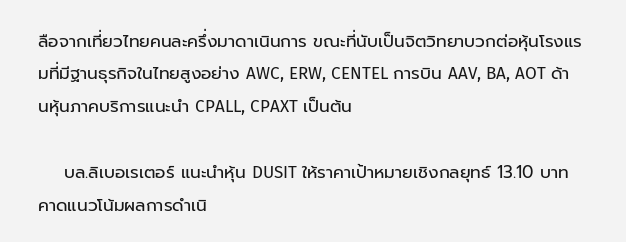ลือจากเที่ยวไทยคนละครึ่งมาดาเนินการ ขณะที่นับเป็นจิตวิทยาบวกต่อหุ้นโรงแรมที่มีฐานธุรกิจในไทยสูงอย่าง AWC, ERW, CENTEL การบิน AAV, BA, AOT ด้านหุ้นภาคบริการแนะนำ CPALL, CPAXT เป็นต้น

    บล.ลิเบอเรเตอร์ แนะนำหุ้น DUSIT ให้ราคาเป้าหมายเชิงกลยุทธ์ 13.10 บาท คาดแนวโน้มผลการดำเนิ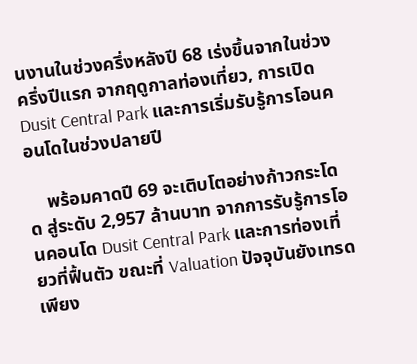นงานในช่วงครึ่งหลังปี 68 เร่งขึ้นจากในช่วงครึ่งปีแรก จากฤดูกาลท่องเที่ยว, การเปิด Dusit Central Park และการเริ่มรับรู้การโอนคอนโดในช่วงปลายปี

    พร้อมคาดปี 69 จะเติบโตอย่างก้าวกระโดด สู่ระดับ 2,957 ล้านบาท จากการรับรู้การโอนคอนโด Dusit Central Park และการท่องเที่ยวที่ฟื้นตัว ขณะที่ Valuation ปัจจุบันยังเทรดเพียง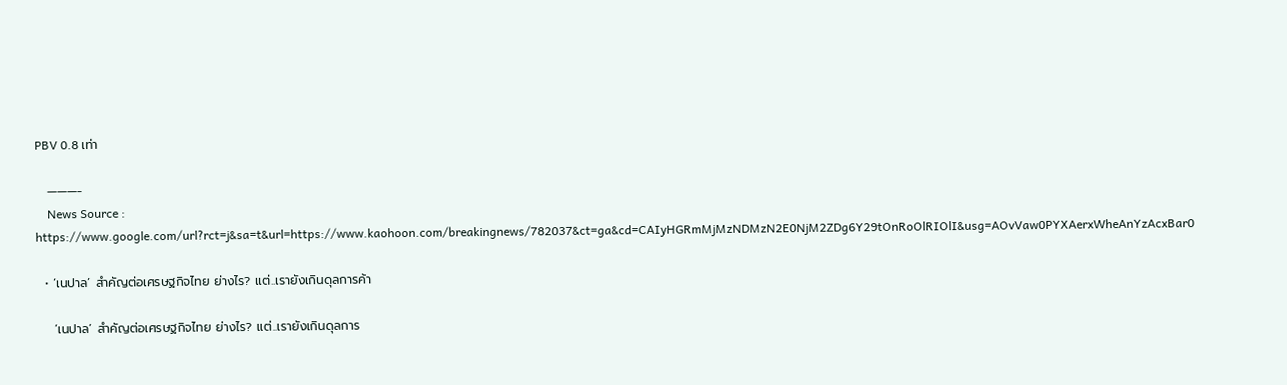PBV 0.8 เท่า

    ———-
    News Source : https://www.google.com/url?rct=j&sa=t&url=https://www.kaohoon.com/breakingnews/782037&ct=ga&cd=CAIyHGRmMjMzNDMzN2E0NjM2ZDg6Y29tOnRoOlRIOlI&usg=AOvVaw0PYXAerxWheAnYzAcxBar0

  • ‘เนปาล’ สำคัญต่อเศรษฐกิจไทย ย่างไร? แต่..เรายังเกินดุลการค้า

    ‘เนปาล’ สำคัญต่อเศรษฐกิจไทย ย่างไร? แต่..เรายังเกินดุลการ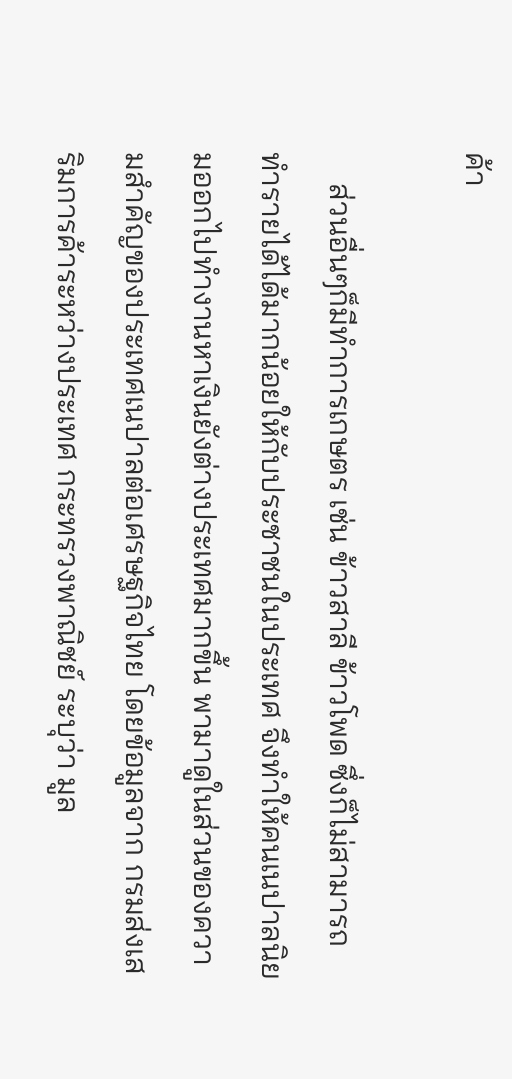ค้า

    ส่วนอื่นๆก็มีทำการเกษตร เช่น ข้าวสาลี ข้าวโพด ซึ่งก็ไม่สามารถทำรายได้ได้มากน้อยให้กับประชาชนในประเทศ จึงทำให้คนเนปาลนิยมออกไปทำงานหาเงินยังต่างประเทศมากขึ้น พามาดูในส่วนของความสำคัญของประเทศเนปาลต่อเศรษฐกิจไทย โดยข้อมูลจาก กรมส่งเสริมการค้าระหว่างประเทศ กระทรวงพาณิชย์ ระบุว่า มูล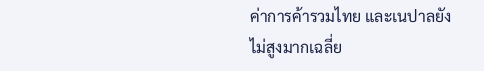ค่าการค้ารวมไทย และเนปาลยังไม่สูงมากเฉลี่ย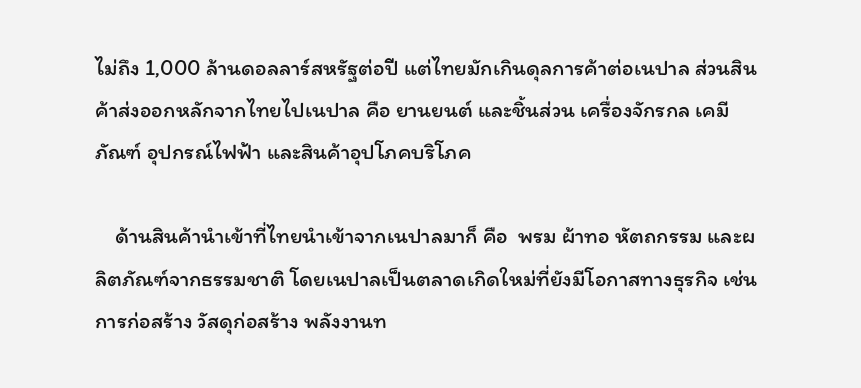ไม่ถึง 1,000 ล้านดอลลาร์สหรัฐต่อปี แต่ไทยมักเกินดุลการค้าต่อเนปาล ส่วนสินค้าส่งออกหลักจากไทยไปเนปาล คือ ยานยนต์ และชิ้นส่วน เครื่องจักรกล เคมีภัณฑ์ อุปกรณ์ไฟฟ้า และสินค้าอุปโภคบริโภค

    ด้านสินค้านำเข้าที่ไทยนำเข้าจากเนปาลมาก็ คือ  พรม ผ้าทอ หัตถกรรม และผลิตภัณฑ์จากธรรมชาติ โดยเนปาลเป็นตลาดเกิดใหม่ที่ยังมีโอกาสทางธุรกิจ เช่น การก่อสร้าง วัสดุก่อสร้าง พลังงานท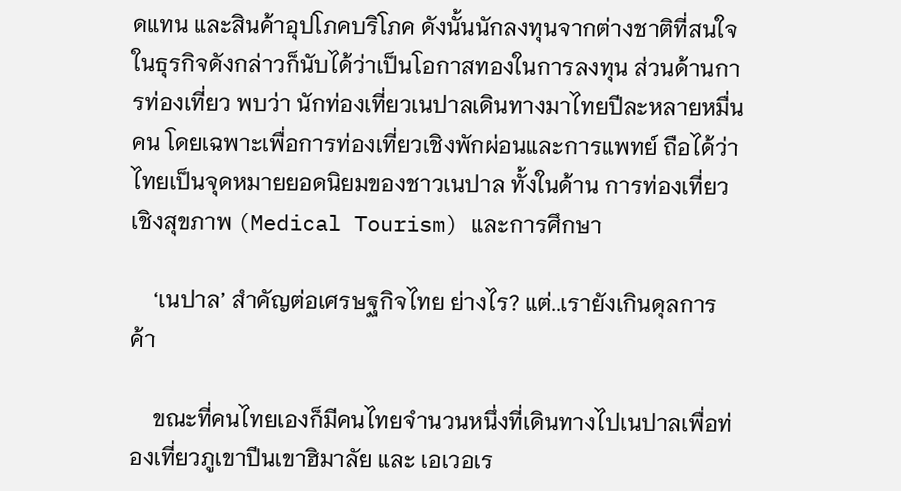ดแทน และสินค้าอุปโภคบริโภค ดังนั้นนักลงทุนจากต่างชาติที่สนใจในธุรกิจดังกล่าวก็นับได้ว่าเป็นโอกาสทองในการลงทุน ส่วนด้านการท่องเที่ยว พบว่า นักท่องเที่ยวเนปาลเดินทางมาไทยปีละหลายหมื่นคน โดยเฉพาะเพื่อการท่องเที่ยวเชิงพักผ่อนและการแพทย์ ถือได้ว่าไทยเป็นจุดหมายยอดนิยมของชาวเนปาล ทั้งในด้าน การท่องเที่ยวเชิงสุขภาพ (Medical Tourism) และการศึกษา

    ‘เนปาล’ สำคัญต่อเศรษฐกิจไทย ย่างไร? แต่..เรายังเกินดุลการค้า

    ขณะที่คนไทยเองก็มีคนไทยจำนวนหนึ่งที่เดินทางไปเนปาลเพื่อท่องเที่ยวภูเขาปีนเขาฮิมาลัย และ เอเวอเร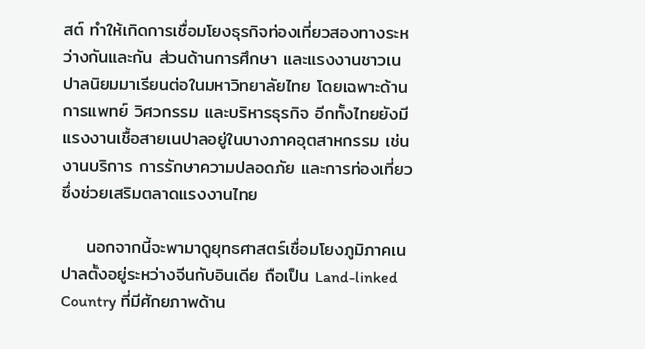สต์ ทำให้เกิดการเชื่อมโยงธุรกิจท่องเที่ยวสองทางระหว่างกันและกัน ส่วนด้านการศึกษา และแรงงานชาวเนปาลนิยมมาเรียนต่อในมหาวิทยาลัยไทย โดยเฉพาะด้านการแพทย์ วิศวกรรม และบริหารธุรกิจ อีกทั้งไทยยังมีแรงงานเชื้อสายเนปาลอยู่ในบางภาคอุตสาหกรรม เช่น งานบริการ การรักษาความปลอดภัย และการท่องเที่ยว ซึ่งช่วยเสริมตลาดแรงงานไทย

    นอกจากนี้จะพามาดูยุทธศาสตร์เชื่อมโยงภูมิภาคเนปาลตั้งอยู่ระหว่างจีนกับอินเดีย ถือเป็น Land-linked Country ที่มีศักยภาพด้าน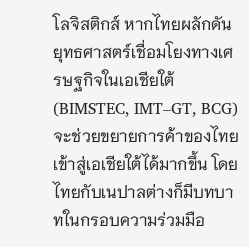โลจิสติกส์ หากไทยผลักดันยุทธศาสตร์เชื่อมโยงทางเศรษฐกิจในเอเชียใต้ (BIMSTEC, IMT–GT, BCG) จะช่วยขยายการค้าของไทยเข้าสู่เอเชียใต้ได้มากขึ้น โดยไทยกับเนปาลต่างก็มีบทบาทในกรอบความร่วมมือ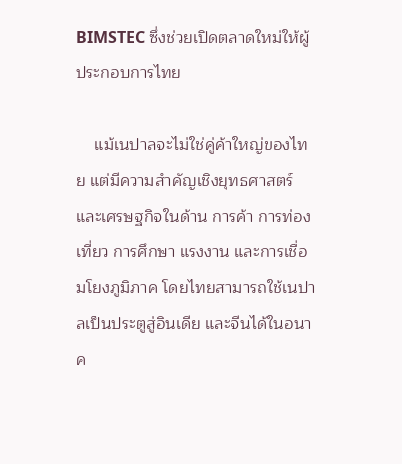BIMSTEC ซึ่งช่วยเปิดตลาดใหม่ให้ผู้ประกอบการไทย

    แม้เนปาลจะไม่ใช่คู่ค้าใหญ่ของไทย แต่มีความสำคัญเชิงยุทธศาสตร์และเศรษฐกิจในด้าน การค้า การท่องเที่ยว การศึกษา แรงงาน และการเชื่อมโยงภูมิภาค โดยไทยสามารถใช้เนปาลเป็นประตูสู่อินเดีย และจีนได้ในอนาค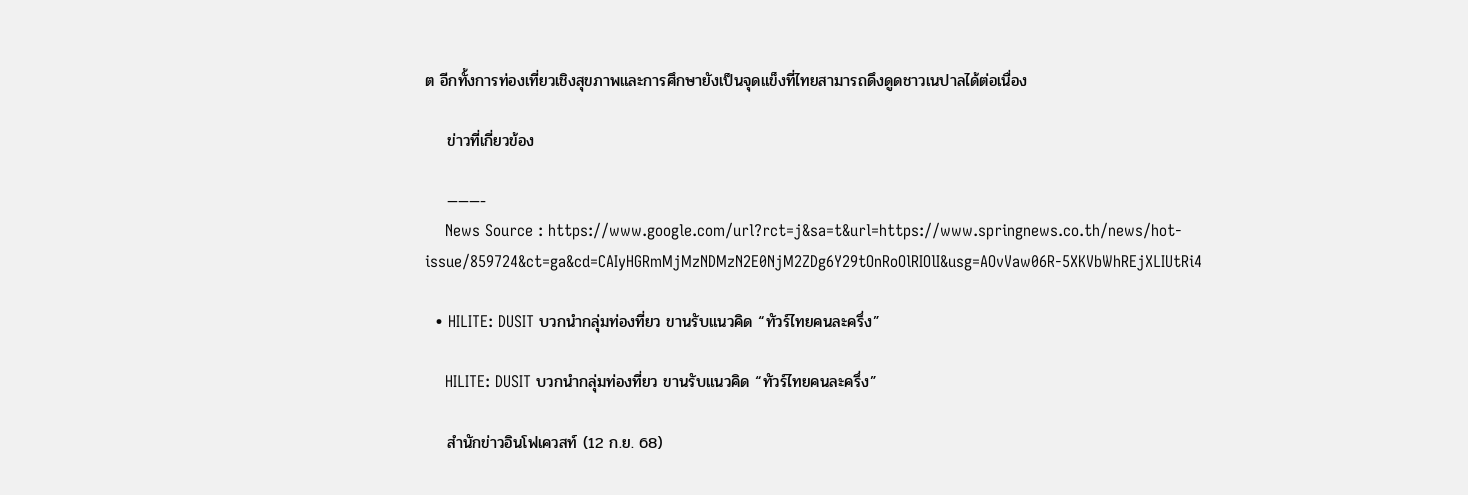ต อีกทั้งการท่องเที่ยวเชิงสุขภาพและการศึกษายังเป็นจุดแข็งที่ไทยสามารถดึงดูดชาวเนปาลได้ต่อเนื่อง

    ข่าวที่เกี่ยวข้อง

    ———-
    News Source : https://www.google.com/url?rct=j&sa=t&url=https://www.springnews.co.th/news/hot-issue/859724&ct=ga&cd=CAIyHGRmMjMzNDMzN2E0NjM2ZDg6Y29tOnRoOlRIOlI&usg=AOvVaw06R-5XKVbWhREjXLIUtRi4

  • HILITE: DUSIT บวกนำกลุ่มท่องที่ยว ขานรับแนวคิด “ทัวร์ไทยคนละครึ่ง”

    HILITE: DUSIT บวกนำกลุ่มท่องที่ยว ขานรับแนวคิด “ทัวร์ไทยคนละครึ่ง”

    สำนักข่าวอินโฟเควสท์ (12 ก.ย. 68)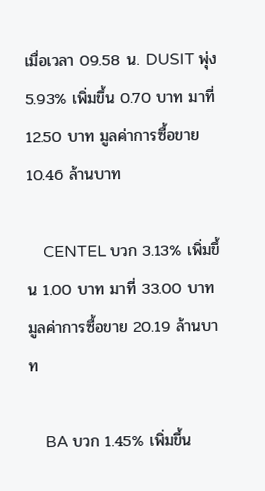เมื่อเวลา 09.58 น. DUSIT พุ่ง 5.93% เพิ่มขึ้น 0.70 บาท มาที่ 12.50 บาท มูลค่าการซื้อขาย 10.46 ล้านบาท

    CENTEL บวก 3.13% เพิ่มขึ้น 1.00 บาท มาที่ 33.00 บาท มูลค่าการซื้อขาย 20.19 ล้านบาท

    BA บวก 1.45% เพิ่มขึ้น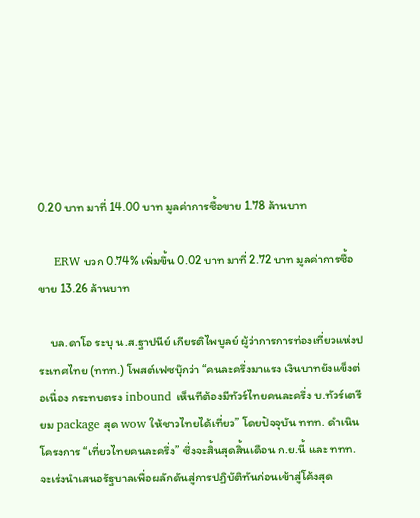0.20 บาท มาที่ 14.00 บาท มูลค่าการซื้อขาย 1.78 ล้านบาท

    ERW บวก 0.74% เพิ่มขึ้น 0.02 บาท มาที่ 2.72 บาท มูลค่าการซื้อขาย 13.26 ล้านบาท

    บล.ดาโอ ระบุ น.ส.ฐาปนีย์ เกียรติไพบูลย์ ผู้ว่าการการท่องเที่ยวแห่งประเทศไทย (ททท.) โพสต์เฟซบุ๊กว่า “คนละครึ่งมาแรง เงินบาทยังแข็งต่อเนื่อง กระทบตรง inbound เห็นทีต้องมีทัวร์ไทยคนละครึ่ง บ.ทัวร์เตรียม package สุด wow ให้ชาวไทยได้เที่ยว” โดยปัจจุบัน ททท. ดำเนินโครงการ “เที่ยวไทยคนละครึ่ง” ซึ่งจะสิ้นสุดสิ้นเดือน ก.ย.นี้ และ ททท. จะเร่งนำเสนอรัฐบาลเพื่อผลักดันสู่การปฏิบัติทันก่อนเข้าสู่โค้งสุด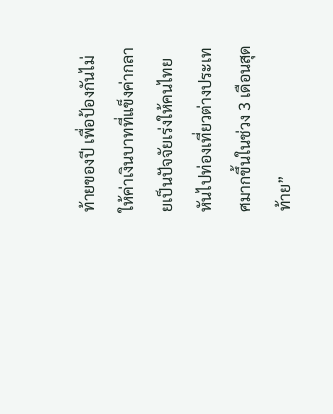ท้ายของปี เพื่อป้องกันไม่ให้ค่าเงินบาทที่แข็งค่ากลายเป็นปัจจัยเร่งให้คนไทยหันไปท่องเที่ยวต่างประเทศมากขึ้นในช่วง 3 เดือนสุดท้าย”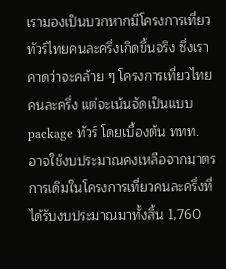เรามองเป็นบวกหากมีโครงการเที่ยวทัวร์ไทยคนละครึ่งเกิดขึ้นจริง ซึ่งเราคาดว่าจะคล้าย ๆ โครงการเที่ยวไทยคนละครึ่ง แต่จะเน้นจัดเป็นแบบ package ทัวร์ โดยเบื้องต้น ททท. อาจใช้งบประมาณคงเหลือจากมาตรการเดิมในโครงการเที่ยวคนละครึ่งที่ได้รับงบประมาณมาทั้งสิ้น 1,760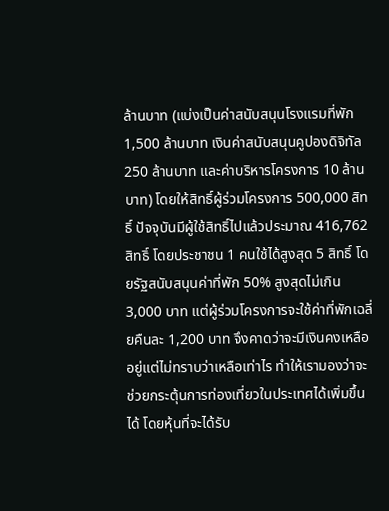ล้านบาท (แบ่งเป็นค่าสนับสนุนโรงแรมที่พัก 1,500 ล้านบาท เงินค่าสนับสนุนคูปองดิจิทัล 250 ล้านบาท และค่าบริหารโครงการ 10 ล้านบาท) โดยให้สิทธิ์ผู้ร่วมโครงการ 500,000 สิทธิ์ ปัจจุบันมีผู้ใช้สิทธิ์ไปแล้วประมาณ 416,762 สิทธิ์ โดยประชาชน 1 คนใช้ได้สูงสุด 5 สิทธิ์ โดยรัฐสนับสนุนค่าที่พัก 50% สูงสุดไม่เกิน 3,000 บาท แต่ผู้ร่วมโครงการจะใช้ค่าที่พักเฉลี่ยคืนละ 1,200 บาท จึงคาดว่าจะมีเงินคงเหลืออยู่แต่ไม่ทราบว่าเหลือเท่าไร ทำให้เรามองว่าจะช่วยกระตุ้นการท่องเที่ยวในประเทศได้เพิ่มขึ้นได้ โดยหุ้นที่จะได้รับ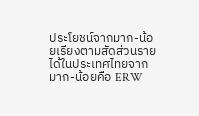ประโยชน์จากมาก-น้อยเรียงตามสัดส่วนรายได้ในประเทศไทยจากมาก-น้อยคือ ERW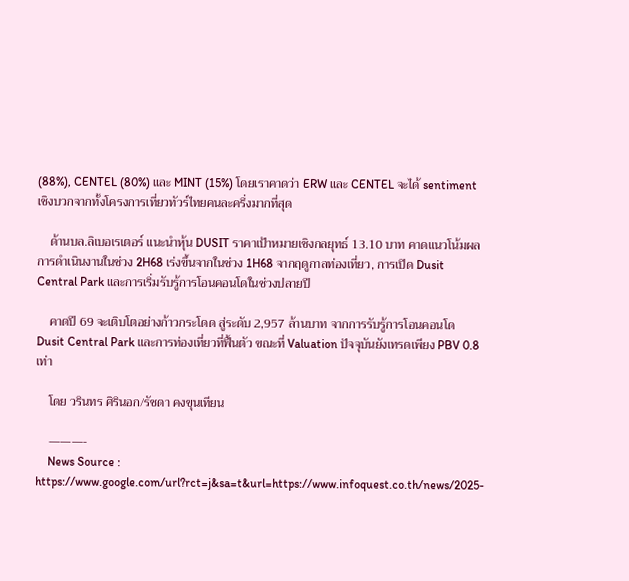(88%), CENTEL (80%) และ MINT (15%) โดยเราคาดว่า ERW และ CENTEL จะได้ sentiment เชิงบวกจากทั้งโครงการเที่ยวทัวร์ไทยคนละครึ่งมากที่สุด

    ด้านบล.ลิเบอเรเตอร์ แนะนำหุ้น DUSIT ราคาเป้าหมายเชิงกลยุทธ์ 13.10 บาท คาดแนวโน้มผลการดำเนินงานในช่วง 2H68 เร่งขึ้นจากในช่วง 1H68 จากฤดูกาลท่องเที่ยว, การเปิด Dusit Central Park และการเริ่มรับรู้การโอนคอนโดในช่วงปลายปี

    คาดปี 69 จะเติบโตอย่างก้าวกระโดด สู่ระดับ 2,957 ล้านบาท จากการรับรู้การโอนคอนโด Dusit Central Park และการท่องเที่ยวที่ฟื้นตัว ขณะที่ Valuation ปัจจุบันยังเทรดเพียง PBV 0.8 เท่า

    โดย วรินทร ศิรินอก/รัชดา คงขุนเทียน

    ———-
    News Source : https://www.google.com/url?rct=j&sa=t&url=https://www.infoquest.co.th/news/2025-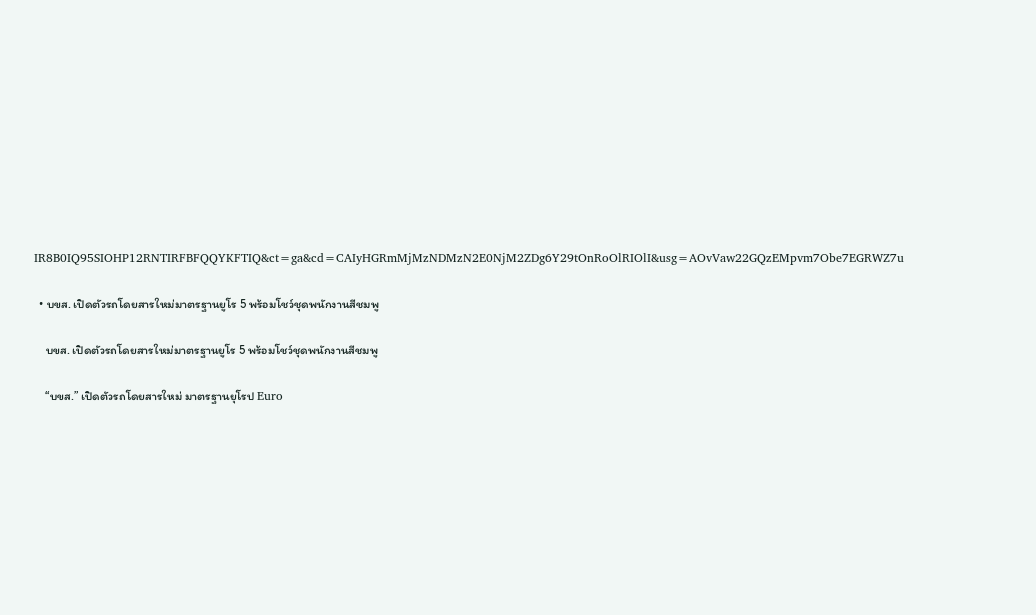IR8B0IQ95SIOHP12RNTIRFBFQQYKFTIQ&ct=ga&cd=CAIyHGRmMjMzNDMzN2E0NjM2ZDg6Y29tOnRoOlRIOlI&usg=AOvVaw22GQzEMpvm7Obe7EGRWZ7u

  • บขส. เปิดตัวรถโดยสารใหม่มาตรฐานยูโร 5 พร้อมโชว์ชุดพนักงานสีชมพู

    บขส. เปิดตัวรถโดยสารใหม่มาตรฐานยูโร 5 พร้อมโชว์ชุดพนักงานสีชมพู

    “บขส.” เปิดตัวรถโดยสารใหม่ มาตรฐานยุโรป Euro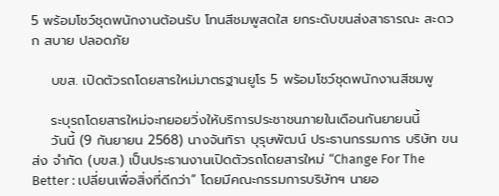5 พร้อมโชว์ชุดพนักงานต้อนรับ โทนสีชมพูสดใส ยกระดับขนส่งสาธารณะ สะดวก สบาย ปลอดภัย

    บขส. เปิดตัวรถโดยสารใหม่มาตรฐานยูโร 5 พร้อมโชว์ชุดพนักงานสีชมพู

    ระบุรถโดยสารใหม่จะทยอยวิ่งให้บริการประชาชนภายในเดือนกันยายนนี้
    วันนี้ (9 กันยายน 2568) นางจันทิรา บุรุษพัฒน์ ประธานกรรมการ บริษัท ขนส่ง จำกัด (บขส.) เป็นประธานงานเปิดตัวรถโดยสารใหม่ “Change For The Better : เปลี่ยนเพื่อสิ่งที่ดีกว่า” โดยมีคณะกรรมการบริษัทฯ นายอ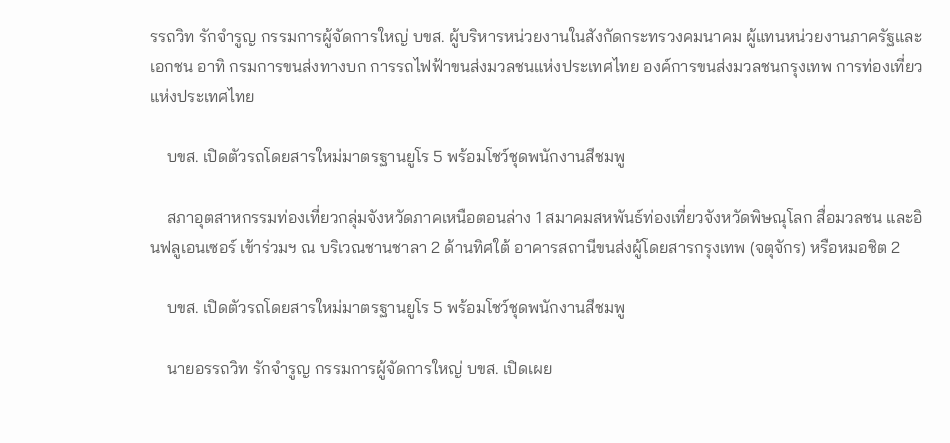รรถวิท รักจำรูญ กรรมการผู้จัดการใหญ่ บขส. ผู้บริหารหน่วยงานในสังกัดกระทรวงคมนาคม ผู้แทนหน่วยงานภาครัฐและเอกชน อาทิ กรมการขนส่งทางบก การรถไฟฟ้าขนส่งมวลชนแห่งประเทศไทย องค์การขนส่งมวลชนกรุงเทพ การท่องเที่ยวแห่งประเทศไทย

    บขส. เปิดตัวรถโดยสารใหม่มาตรฐานยูโร 5 พร้อมโชว์ชุดพนักงานสีชมพู

    สภาอุตสาหกรรมท่องเที่ยวกลุ่มจังหวัดภาคเหนือตอนล่าง 1 สมาคมสหพันธ์ท่องเที่ยวจังหวัดพิษณุโลก สื่อมวลชน และอินฟลูเอนเซอร์ เข้าร่วมฯ ณ บริเวณชานชาลา 2 ด้านทิศใต้ อาคารสถานีขนส่งผู้โดยสารกรุงเทพ (จตุจักร) หรือหมอชิต 2

    บขส. เปิดตัวรถโดยสารใหม่มาตรฐานยูโร 5 พร้อมโชว์ชุดพนักงานสีชมพู

    นายอรรถวิท รักจำรูญ กรรมการผู้จัดการใหญ่ บขส. เปิดเผย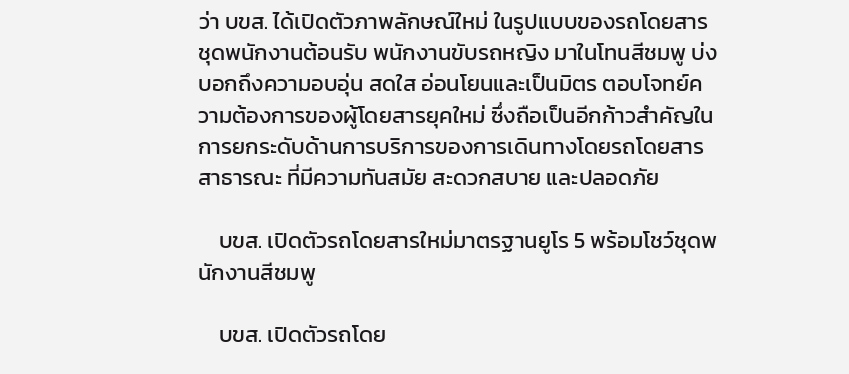ว่า บขส. ได้เปิดตัวภาพลักษณ์ใหม่ ในรูปแบบของรถโดยสาร ชุดพนักงานต้อนรับ พนักงานขับรถหญิง มาในโทนสีชมพู บ่งบอกถึงความอบอุ่น สดใส อ่อนโยนและเป็นมิตร ตอบโจทย์ความต้องการของผู้โดยสารยุคใหม่ ซึ่งถือเป็นอีกก้าวสำคัญในการยกระดับด้านการบริการของการเดินทางโดยรถโดยสารสาธารณะ ที่มีความทันสมัย สะดวกสบาย และปลอดภัย

    บขส. เปิดตัวรถโดยสารใหม่มาตรฐานยูโร 5 พร้อมโชว์ชุดพนักงานสีชมพู

    บขส. เปิดตัวรถโดย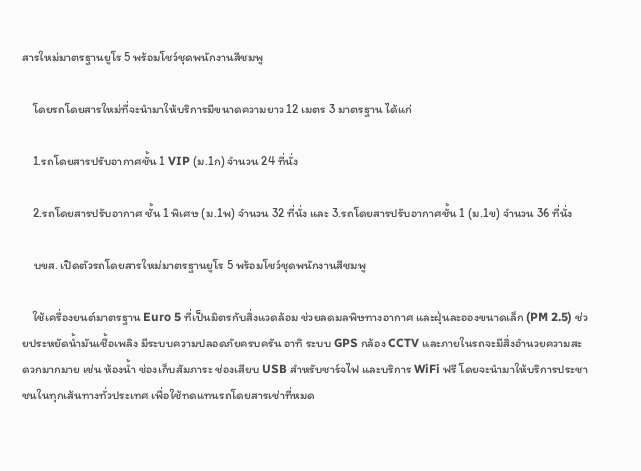สารใหม่มาตรฐานยูโร 5 พร้อมโชว์ชุดพนักงานสีชมพู

    โดยรถโดยสารใหม่ที่จะนำมาให้บริการมีขนาดความยาว 12 เมตร 3 มาตรฐาน ได้แก่

    1.รถโดยสารปรับอากาศชั้น 1 VIP (ม.1ก) จำนวน 24 ที่นั่ง

    2.รถโดยสารปรับอากาศ ชั้น 1 พิเศษ (ม.1พ) จำนวน 32 ที่นั่ง และ 3.รถโดยสารปรับอากาศชั้น 1 (ม.1ข) จำนวน 36 ที่นั่ง

    บขส. เปิดตัวรถโดยสารใหม่มาตรฐานยูโร 5 พร้อมโชว์ชุดพนักงานสีชมพู

    ใช้เครื่องยนต์มาตรฐาน Euro 5 ที่เป็นมิตรกับสิ่งแวดล้อม ช่วยลดมลพิษทางอากาศ และฝุ่นละอองขนาดเล็ก (PM 2.5) ช่วยประหยัดน้ำมันเชื้อเพลิง มีระบบความปลอดภัยครบครัน อาทิ ระบบ GPS กล้อง CCTV และภายในรถจะมีสิ่งอำนวยความสะดวกมากมาย เช่น ห้องน้ำ ช่องเก็บสัมภาระ ช่องเสียบ USB สำหรับชาร์จไฟ และบริการ WiFi ฟรี โดยจะนำมาให้บริการประชาชนในทุกเส้นทางทั่วประเทศ เพื่อใช้ทดแทนรถโดยสารเช่าที่หมด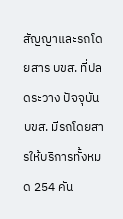สัญญาและรถโดยสาร บขส. ที่ปลดระวาง ปัจจุบัน บขส. มีรถโดยสารให้บริการทั้งหมด 254 คัน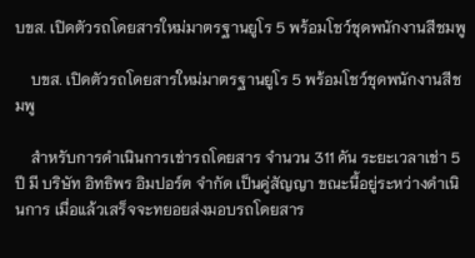บขส. เปิดตัวรถโดยสารใหม่มาตรฐานยูโร 5 พร้อมโชว์ชุดพนักงานสีชมพู

    บขส. เปิดตัวรถโดยสารใหม่มาตรฐานยูโร 5 พร้อมโชว์ชุดพนักงานสีชมพู

    สำหรับการดำเนินการเช่ารถโดยสาร จำนวน 311 คัน ระยะเวลาเช่า 5 ปี มี บริษัท อิทธิพร อิมปอร์ต จำกัด เป็นคู่สัญญา ขณะนี้อยู่ระหว่างดำเนินการ เมื่อแล้วเสร็จจะทยอยส่งมอบรถโดยสาร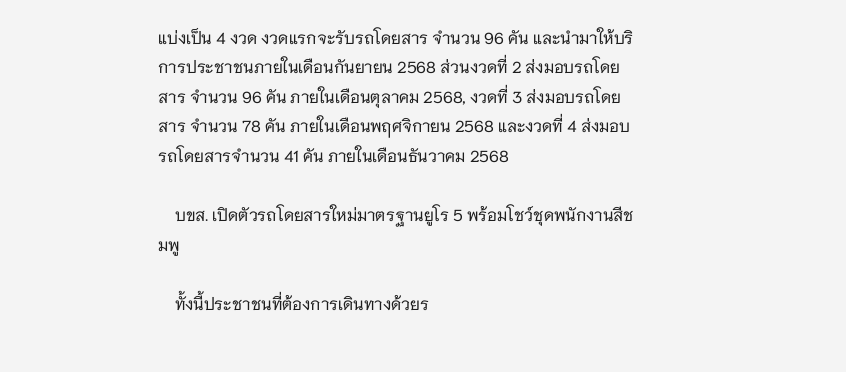แบ่งเป็น 4 งวด งวดแรกจะรับรถโดยสาร จำนวน 96 คัน และนำมาให้บริการประชาชนภายในเดือนกันยายน 2568 ส่วนงวดที่ 2 ส่งมอบรถโดยสาร จำนวน 96 คัน ภายในเดือนตุลาคม 2568, งวดที่ 3 ส่งมอบรถโดยสาร จำนวน 78 คัน ภายในเดือนพฤศจิกายน 2568 และงวดที่ 4 ส่งมอบรถโดยสารจำนวน 41 คัน ภายในเดือนธันวาคม 2568

    บขส. เปิดตัวรถโดยสารใหม่มาตรฐานยูโร 5 พร้อมโชว์ชุดพนักงานสีชมพู

    ทั้งนี้ประชาชนที่ต้องการเดินทางด้วยร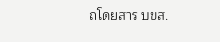ถโดยสาร บขส.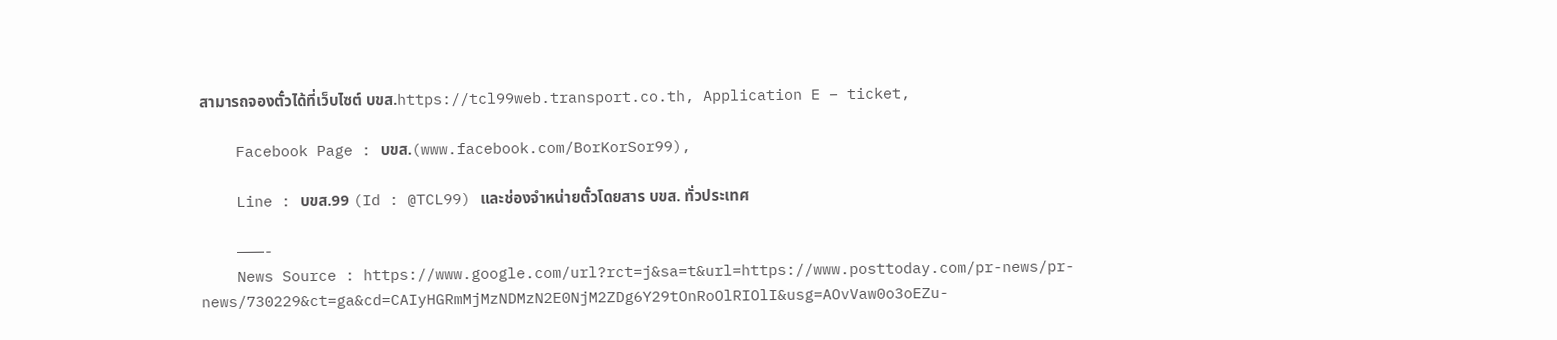สามารถจองตั๋วได้ที่เว็บไซต์ บขส.https://tcl99web.transport.co.th, Application E – ticket,

    Facebook Page : บขส.(www.facebook.com/BorKorSor99),

    Line : บขส.99 (Id : @TCL99) และช่องจำหน่ายตั๋วโดยสาร บขส. ทั่วประเทศ

    ———-
    News Source : https://www.google.com/url?rct=j&sa=t&url=https://www.posttoday.com/pr-news/pr-news/730229&ct=ga&cd=CAIyHGRmMjMzNDMzN2E0NjM2ZDg6Y29tOnRoOlRIOlI&usg=AOvVaw0o3oEZu-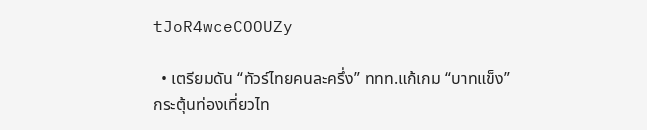tJoR4wceCOOUZy

  • เตรียมดัน “ทัวร์ไทยคนละครึ่ง” ททท.แก้เกม “บาทแข็ง” กระตุ้นท่องเที่ยวไท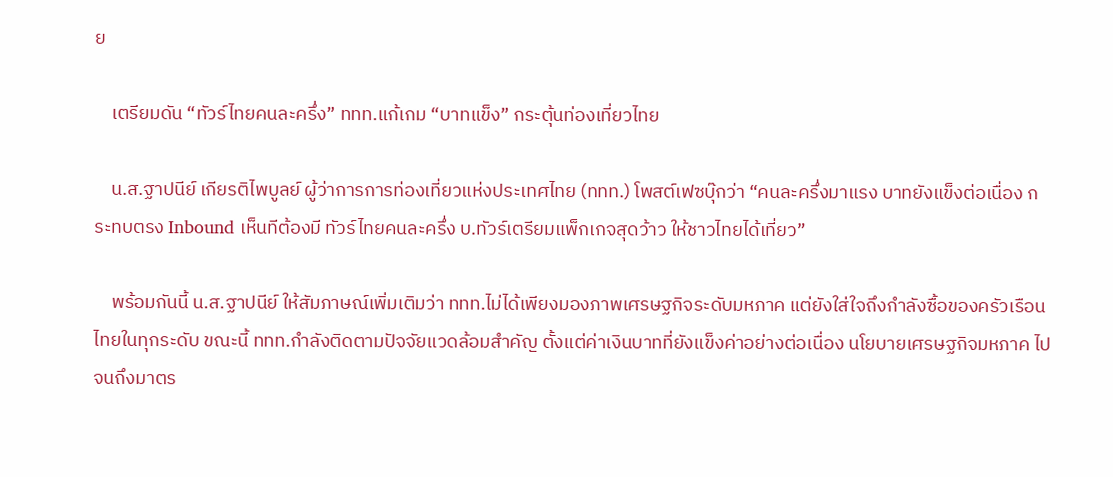ย

    เตรียมดัน “ทัวร์ไทยคนละครึ่ง” ททท.แก้เกม “บาทแข็ง” กระตุ้นท่องเที่ยวไทย

    น.ส.ฐาปนีย์ เกียรติไพบูลย์ ผู้ว่าการการท่องเที่ยวแห่งประเทศไทย (ททท.) โพสต์เฟซบุ๊กว่า “คนละครึ่งมาแรง บาทยังแข็งต่อเนื่อง กระทบตรง Inbound เห็นทีต้องมี ทัวร์ไทยคนละครึ่ง บ.ทัวร์เตรียมแพ็กเกจสุดว้าว ให้ชาวไทยได้เที่ยว”

    พร้อมกันนี้ น.ส.ฐาปนีย์ ให้สัมภาษณ์เพิ่มเติมว่า ททท.ไม่ได้เพียงมองภาพเศรษฐกิจระดับมหภาค แต่ยังใส่ใจถึงกำลังซื้อของครัวเรือนไทยในทุกระดับ ขณะนี้ ททท.กำลังติดตามปัจจัยแวดล้อมสำคัญ ตั้งแต่ค่าเงินบาทที่ยังแข็งค่าอย่างต่อเนื่อง นโยบายเศรษฐกิจมหภาค ไปจนถึงมาตร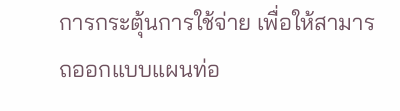การกระตุ้นการใช้จ่าย เพื่อให้สามารถออกแบบแผนท่อ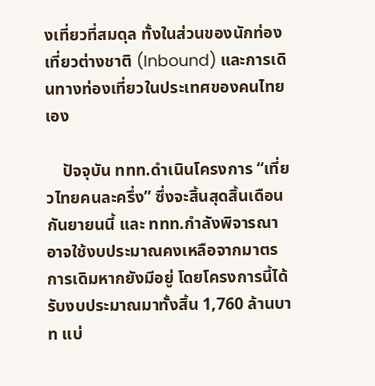งเที่ยวที่สมดุล ทั้งในส่วนของนักท่องเที่ยวต่างชาติ (Inbound) และการเดินทางท่องเที่ยวในประเทศของคนไทยเอง

    ปัจจุบัน ททท.ดำเนินโครงการ “เที่ยวไทยคนละครึ่ง” ซึ่งจะสิ้นสุดสิ้นเดือนกันยายนนี้ และ ททท.กำลังพิจารณา อาจใช้งบประมาณคงเหลือจากมาตรการเดิมหากยังมีอยู่ โดยโครงการนี้ได้รับงบประมาณมาทั้งสิ้น 1,760 ล้านบาท แบ่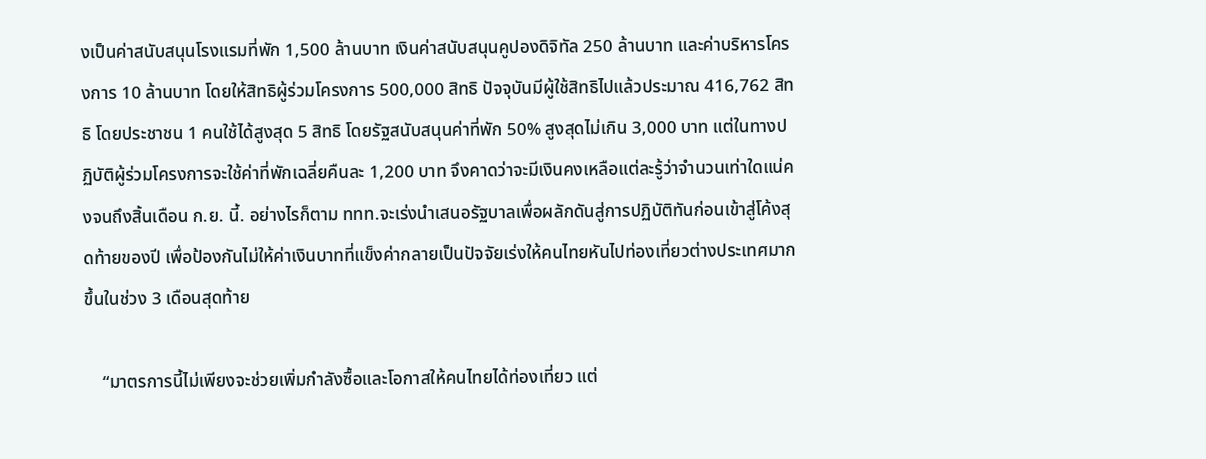งเป็นค่าสนับสนุนโรงแรมที่พัก 1,500 ล้านบาท เงินค่าสนับสนุนคูปองดิจิทัล 250 ล้านบาท และค่าบริหารโครงการ 10 ล้านบาท โดยให้สิทธิผู้ร่วมโครงการ 500,000 สิทธิ ปัจจุบันมีผู้ใช้สิทธิไปแล้วประมาณ 416,762 สิทธิ โดยประชาชน 1 คนใช้ได้สูงสุด 5 สิทธิ โดยรัฐสนับสนุนค่าที่พัก 50% สูงสุดไม่เกิน 3,000 บาท แต่ในทางปฏิบัติผู้ร่วมโครงการจะใช้ค่าที่พักเฉลี่ยคืนละ 1,200 บาท จึงคาดว่าจะมีเงินคงเหลือแต่ละรู้ว่าจำนวนเท่าใดแน่คงจนถึงสิ้นเดือน ก.ย. นี้. อย่างไรก็ตาม ททท.จะเร่งนำเสนอรัฐบาลเพื่อผลักดันสู่การปฏิบัติทันก่อนเข้าสู่โค้งสุดท้ายของปี เพื่อป้องกันไม่ให้ค่าเงินบาทที่แข็งค่ากลายเป็นปัจจัยเร่งให้คนไทยหันไปท่องเที่ยวต่างประเทศมากขึ้นในช่วง 3 เดือนสุดท้าย

    “มาตรการนี้ไม่เพียงจะช่วยเพิ่มกำลังซื้อและโอกาสให้คนไทยได้ท่องเที่ยว แต่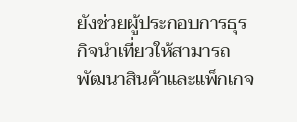ยังช่วยผู้ประกอบการธุรกิจนำเที่ยวให้สามารถพัฒนาสินค้าและแพ็กเกจ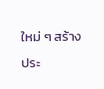ใหม่ ๆ สร้างประ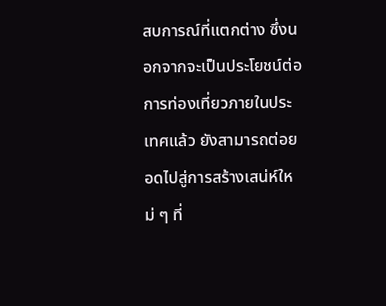สบการณ์ที่แตกต่าง ซึ่งนอกจากจะเป็นประโยชน์ต่อการท่องเที่ยวภายในประเทศแล้ว ยังสามารถต่อยอดไปสู่การสร้างเสน่ห์ใหม่ ๆ ที่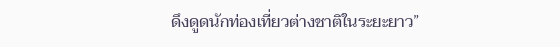ดึงดูดนักท่องเที่ยวต่างชาติในระยะยาว”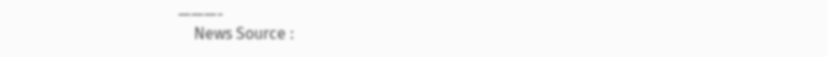———-
    News Source :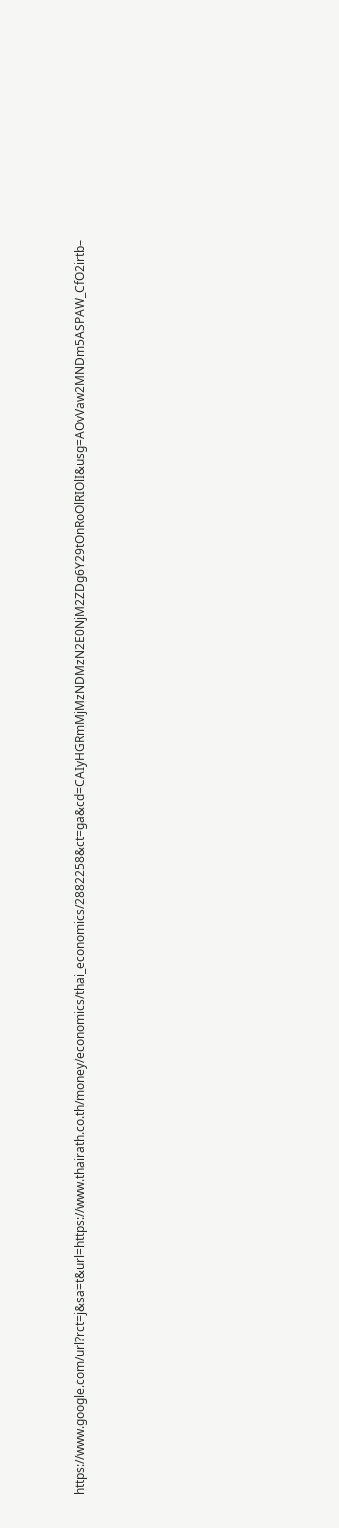https://www.google.com/url?rct=j&sa=t&url=https://www.thairath.co.th/money/economics/thai_economics/2882258&ct=ga&cd=CAIyHGRmMjMzNDMzN2E0NjM2ZDg6Y29tOnRoOlRIOlI&usg=AOvVaw2MNDm5ASPAW_CfO2irtb–